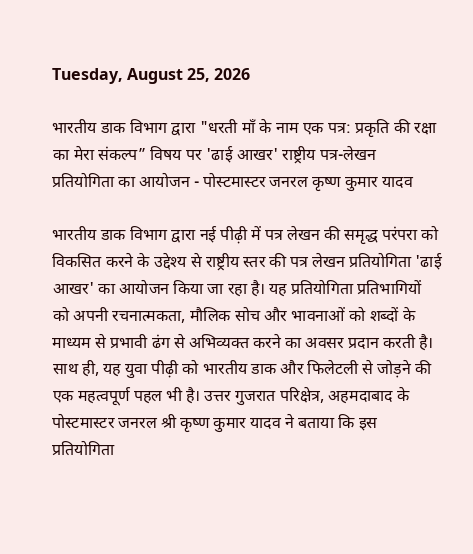Tuesday, August 25, 2026

भारतीय डाक विभाग द्वारा "धरती माँ के नाम एक पत्र: प्रकृति की रक्षा का मेरा संकल्प” विषय पर 'ढाई आखर' राष्ट्रीय पत्र-लेखन प्रतियोगिता का आयोजन - पोस्टमास्टर जनरल कृष्ण कुमार यादव

भारतीय डाक विभाग द्वारा नई पीढ़ी में पत्र लेखन की समृद्ध परंपरा को विकसित करने के उद्देश्य से राष्ट्रीय स्तर की पत्र लेखन प्रतियोगिता 'ढाई आखर' का आयोजन किया जा रहा है। यह प्रतियोगिता प्रतिभागियों को अपनी रचनात्मकता, मौलिक सोच और भावनाओं को शब्दों के माध्यम से प्रभावी ढंग से अभिव्यक्त करने का अवसर प्रदान करती है। साथ ही, यह युवा पीढ़ी को भारतीय डाक और फिलेटली से जोड़ने की एक महत्वपूर्ण पहल भी है। उत्तर गुजरात परिक्षेत्र, अहमदाबाद के पोस्टमास्टर जनरल श्री कृष्ण कुमार यादव ने बताया कि इस प्रतियोगिता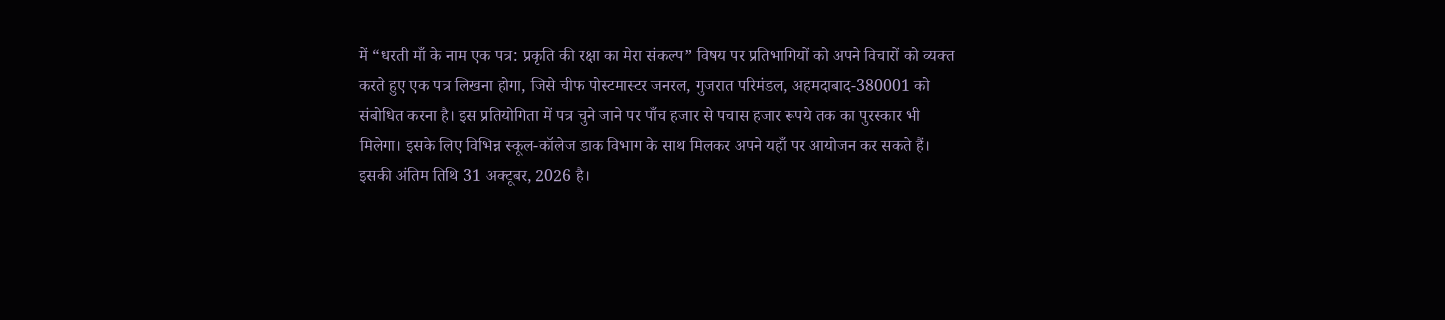में “धरती माँ के नाम एक पत्र: प्रकृति की रक्षा का मेरा संकल्प” विषय पर प्रतिभागियों को अपने विचारों को व्यक्त करते हुए एक पत्र लिखना होगा, जिसे चीफ पोस्टमास्टर जनरल, गुजरात परिमंडल, अहमदाबाद-380001 को संबोधित करना है। इस प्रतियोगिता में पत्र चुने जाने पर पाँच हजार से पचास हजार रूपये तक का पुरस्कार भी मिलेगा। इसके लिए विभिन्न स्कूल-कॉलेज डाक विभाग के साथ मिलकर अपने यहाँ पर आयोजन कर सकते हैं। इसकी अंतिम तिथि 31 अक्टूबर, 2026 है।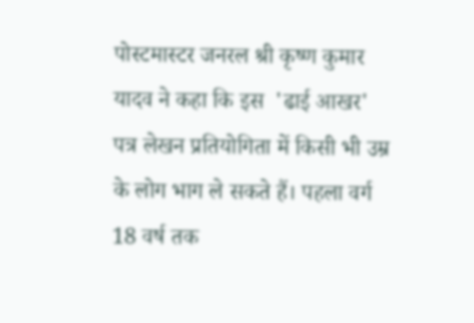पोस्टमास्टर जनरल श्री कृष्ण कुमार यादव ने कहा कि इस  'ढाई आखर' पत्र लेखन प्रतियोगिता में किसी भी उम्र के लोग भाग ले सकते हैं। पहला वर्ग 18 वर्ष तक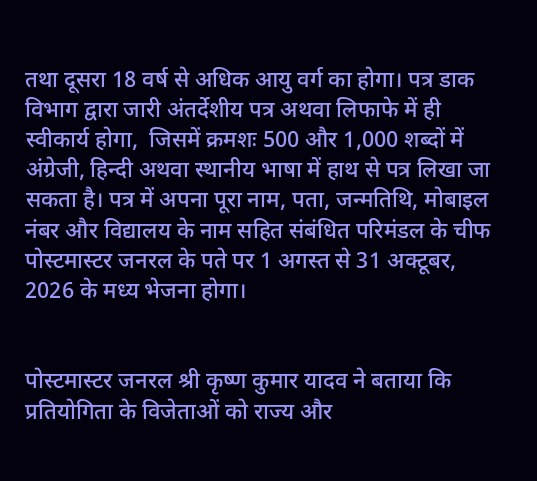तथा दूसरा 18 वर्ष से अधिक आयु वर्ग का होगा। पत्र डाक विभाग द्वारा जारी अंतर्देशीय पत्र अथवा लिफाफे में ही स्वीकार्य होगा,  जिसमें क्रमशः 500 और 1,000 शब्दों में अंग्रेजी, हिन्दी अथवा स्थानीय भाषा में हाथ से पत्र लिखा जा सकता है। पत्र में अपना पूरा नाम, पता, जन्मतिथि, मोबाइल नंबर और विद्यालय के नाम सहित संबंधित परिमंडल के चीफ पोस्टमास्टर जनरल के पते पर 1 अगस्त से 31 अक्टूबर, 2026 के मध्य भेजना होगा।


पोस्टमास्टर जनरल श्री कृष्ण कुमार यादव ने बताया कि प्रतियोगिता के विजेताओं को राज्य और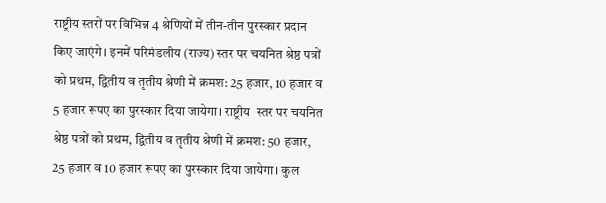राष्ट्रीय स्तरों पर विभिन्न 4 श्रेणियों में तीन-तीन पुरस्कार प्रदान किए जाएंगे। इनमें परिमंडलीय (राज्य) स्तर पर चयनित श्रेष्ठ पत्रों को प्रथम, द्वितीय व तृतीय श्रेणी में क्रमश: 25 हजार, 10 हजार व  5 हजार रूपए का पुरस्कार दिया जायेगा। राष्ट्रीय  स्तर पर चयनित श्रेष्ठ पत्रों को प्रथम, द्वितीय व तृतीय श्रेणी में क्रमश: 50 हजार, 25 हजार व 10 हजार रूपए का पुरस्कार दिया जायेगा। कुल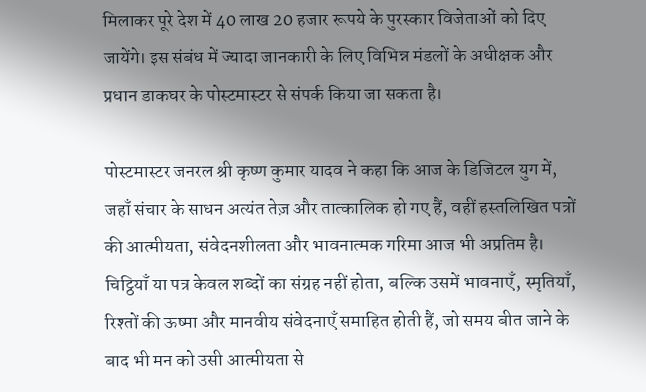मिलाकर पूरे देश में 40 लाख 20 हजार रूपये के पुरस्कार विजेताओं को दिए जायेंगे। इस संबंध में ज्यादा जानकारी के लिए विभिन्न मंडलों के अधीक्षक और प्रधान डाकघर के पोस्टमास्टर से संपर्क किया जा सकता है।

पोस्टमास्टर जनरल श्री कृष्ण कुमार यादव ने कहा कि आज के डिजिटल युग में, जहाँ संचार के साधन अत्यंत तेज़ और तात्कालिक हो गए हैं, वहीं हस्तलिखित पत्रों की आत्मीयता, संवेदनशीलता और भावनात्मक गरिमा आज भी अप्रतिम है। चिट्ठियाँ या पत्र केवल शब्दों का संग्रह नहीं होता, बल्कि उसमें भावनाएँ, स्मृतियाँ, रिश्तों की ऊष्मा और मानवीय संवेदनाएँ समाहित होती हैं, जो समय बीत जाने के बाद भी मन को उसी आत्मीयता से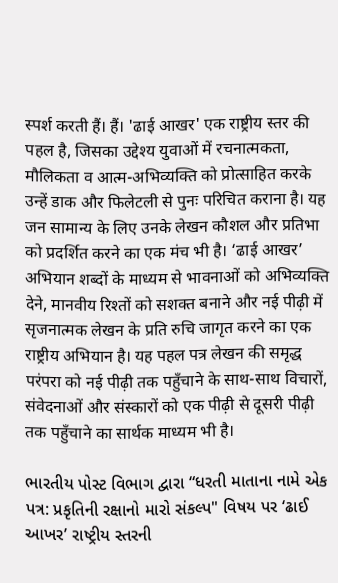स्पर्श करती हैं। हैं। 'ढाई आखर' एक राष्ट्रीय स्तर की पहल है, जिसका उद्देश्य युवाओं में रचनात्मकता, मौलिकता व आत्म-अभिव्यक्ति को प्रोत्साहित करके उन्हें डाक और फिलेटली से पुनः परिचित कराना है। यह जन सामान्य के लिए उनके लेखन कौशल और प्रतिभा को प्रदर्शित करने का एक मंच भी है। ‘ढाई आखर’ अभियान शब्दों के माध्यम से भावनाओं को अभिव्यक्ति देने, मानवीय रिश्तों को सशक्त बनाने और नई पीढ़ी में सृजनात्मक लेखन के प्रति रुचि जागृत करने का एक राष्ट्रीय अभियान है। यह पहल पत्र लेखन की समृद्ध परंपरा को नई पीढ़ी तक पहुँचाने के साथ-साथ विचारों, संवेदनाओं और संस्कारों को एक पीढ़ी से दूसरी पीढ़ी तक पहुँचाने का सार्थक माध्यम भी है।

ભારતીય પોસ્ટ વિભાગ દ્વારા “ધરતી માતાના નામે એક પત્ર: પ્રકૃતિની રક્ષાનો મારો સંકલ્પ" વિષય પર ‘ઢાઈ આખર’ રાષ્ટ્રીય સ્તરની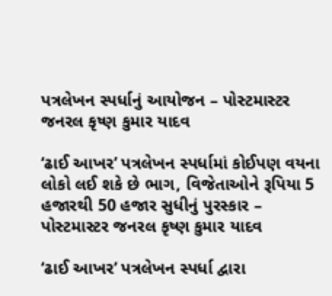પત્રલેખન સ્પર્ધાનું આયોજન – પોસ્ટમાસ્ટર જનરલ કૃષ્ણ કુમાર યાદવ

‘ઢાઈ આખર’ પત્રલેખન સ્પર્ધામાં કોઈપણ વયના લોકો લઈ શકે છે ભાગ, વિજેતાઓને રૂપિયા 5 હજારથી 50 હજાર સુધીનું પુરસ્કાર – પોસ્ટમાસ્ટર જનરલ કૃષ્ણ કુમાર યાદવ

‘ઢાઈ આખર’ પત્રલેખન સ્પર્ધા દ્વારા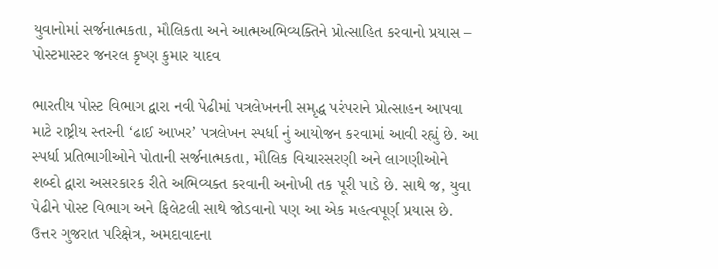યુવાનોમાં સર્જનાત્મકતા, મૌલિકતા અને આત્મઅભિવ્યક્તિને પ્રોત્સાહિત કરવાનો પ્રયાસ – પોસ્ટમાસ્ટર જનરલ કૃષ્ણ કુમાર યાદવ

ભારતીય પોસ્ટ વિભાગ દ્વારા નવી પેઢીમાં પત્રલેખનની સમૃદ્ધ પરંપરાને પ્રોત્સાહન આપવા માટે રાષ્ટ્રીય સ્તરની ‘ઢાઈ આખર’ પત્રલેખન સ્પર્ધા નું આયોજન કરવામાં આવી રહ્યું છે. આ સ્પર્ધા પ્રતિભાગીઓને પોતાની સર્જનાત્મકતા, મૌલિક વિચારસરણી અને લાગણીઓને શબ્દો દ્વારા અસરકારક રીતે અભિવ્યક્ત કરવાની અનોખી તક પૂરી પાડે છે. સાથે જ, યુવા પેઢીને પોસ્ટ વિભાગ અને ફિલેટલી સાથે જોડવાનો પણ આ એક મહત્વપૂર્ણ પ્રયાસ છે. ઉત્તર ગુજરાત પરિક્ષેત્ર, અમદાવાદના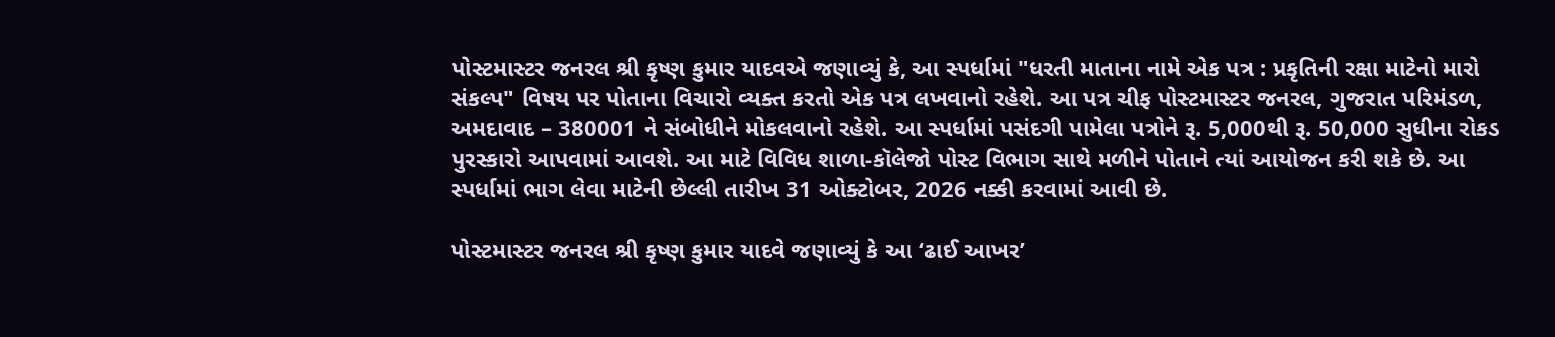પોસ્ટમાસ્ટર જનરલ શ્રી કૃષ્ણ કુમાર યાદવએ જણાવ્યું કે, આ સ્પર્ધામાં "ધરતી માતાના નામે એક પત્ર : પ્રકૃતિની રક્ષા માટેનો મારો સંકલ્પ" વિષય પર પોતાના વિચારો વ્યક્ત કરતો એક પત્ર લખવાનો રહેશે. આ પત્ર ચીફ પોસ્ટમાસ્ટર જનરલ, ગુજરાત પરિમંડળ, અમદાવાદ – 380001 ને સંબોધીને મોકલવાનો રહેશે. આ સ્પર્ધામાં પસંદગી પામેલા પત્રોને રૂ. 5,000થી રૂ. 50,000 સુધીના રોકડ પુરસ્કારો આપવામાં આવશે. આ માટે વિવિધ શાળા-કૉલેજો પોસ્ટ વિભાગ સાથે મળીને પોતાને ત્યાં આયોજન કરી શકે છે. આ સ્પર્ધામાં ભાગ લેવા માટેની છેલ્લી તારીખ 31 ઓક્ટોબર, 2026 નક્કી કરવામાં આવી છે.

પોસ્ટમાસ્ટર જનરલ શ્રી કૃષ્ણ કુમાર યાદવે જણાવ્યું કે આ ‘ઢાઈ આખર’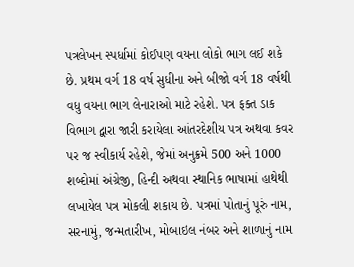પત્રલેખન સ્પર્ધામાં કોઈપણ વયના લોકો ભાગ લઈ શકે છે. પ્રથમ વર્ગ 18 વર્ષ સુધીના અને બીજો વર્ગ 18 વર્ષથી વધુ વયના ભાગ લેનારાઓ માટે રહેશે. પત્ર ફક્ત ડાક વિભાગ દ્વારા જારી કરાયેલા આંતરદેશીય પત્ર અથવા કવર પર જ સ્વીકાર્ય રહેશે, જેમાં અનુક્રમે 500 અને 1000 શબ્દોમાં અંગ્રેજી, હિન્દી અથવા સ્થાનિક ભાષામાં હાથેથી લખાયેલ પત્ર મોકલી શકાય છે. પત્રમાં પોતાનું પૂરું નામ, સરનામું, જન્મતારીખ, મોબાઇલ નંબર અને શાળાનું નામ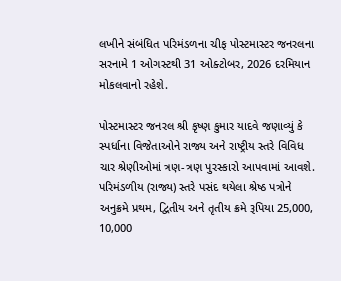લખીને સંબંધિત પરિમંડળના ચીફ પોસ્ટમાસ્ટર જનરલના સરનામે 1 ઓગસ્ટથી 31 ઓક્ટોબર, 2026 દરમિયાન મોકલવાનો રહેશે.

પોસ્ટમાસ્ટર જનરલ શ્રી કૃષ્ણ કુમાર યાદવે જણાવ્યું કે સ્પર્ધાના વિજેતાઓને રાજ્ય અને રાષ્ટ્રીય સ્તરે વિવિધ ચાર શ્રેણીઓમાં ત્રણ-ત્રણ પુરસ્કારો આપવામાં આવશે. પરિમંડળીય (રાજ્ય) સ્તરે પસંદ થયેલા શ્રેષ્ઠ પત્રોને અનુક્રમે પ્રથમ, દ્વિતીય અને તૃતીય ક્રમે રૂપિયા 25,000, 10,000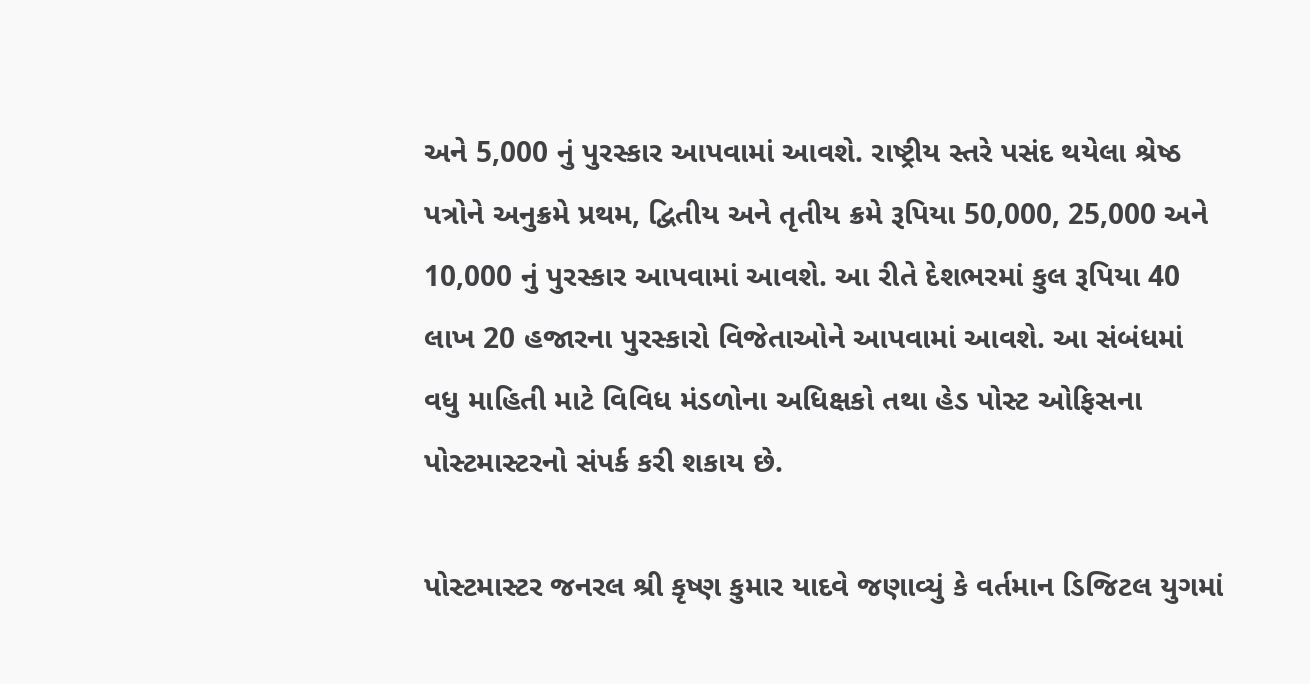અને 5,000 નું પુરસ્કાર આપવામાં આવશે. રાષ્ટ્રીય સ્તરે પસંદ થયેલા શ્રેષ્ઠ પત્રોને અનુક્રમે પ્રથમ, દ્વિતીય અને તૃતીય ક્રમે રૂપિયા 50,000, 25,000 અને 10,000 નું પુરસ્કાર આપવામાં આવશે. આ રીતે દેશભરમાં કુલ રૂપિયા 40 લાખ 20 હજારના પુરસ્કારો વિજેતાઓને આપવામાં આવશે. આ સંબંધમાં વધુ માહિતી માટે વિવિધ મંડળોના અધિક્ષકો તથા હેડ પોસ્ટ ઓફિસના પોસ્ટમાસ્ટરનો સંપર્ક કરી શકાય છે.

પોસ્ટમાસ્ટર જનરલ શ્રી કૃષ્ણ કુમાર યાદવે જણાવ્યું કે વર્તમાન ડિજિટલ યુગમાં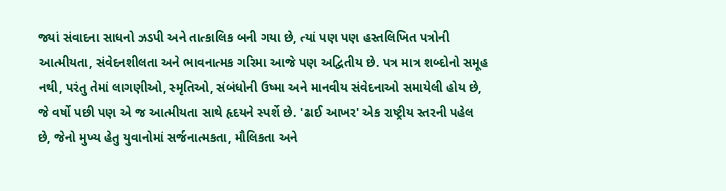જ્યાં સંવાદના સાધનો ઝડપી અને તાત્કાલિક બની ગયા છે, ત્યાં પણ પણ હસ્તલિખિત પત્રોની આત્મીયતા, સંવેદનશીલતા અને ભાવનાત્મક ગરિમા આજે પણ અદ્વિતીય છે. પત્ર માત્ર શબ્દોનો સમૂહ નથી, પરંતુ તેમાં લાગણીઓ, સ્મૃતિઓ, સંબંધોની ઉષ્મા અને માનવીય સંવેદનાઓ સમાયેલી હોય છે, જે વર્ષો પછી પણ એ જ આત્મીયતા સાથે હૃદયને સ્પર્શે છે. 'ઢાઈ આખર' એક રાષ્ટ્રીય સ્તરની પહેલ છે, જેનો મુખ્ય હેતુ યુવાનોમાં સર્જનાત્મકતા, મૌલિકતા અને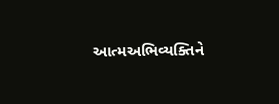આત્મઅભિવ્યક્તિને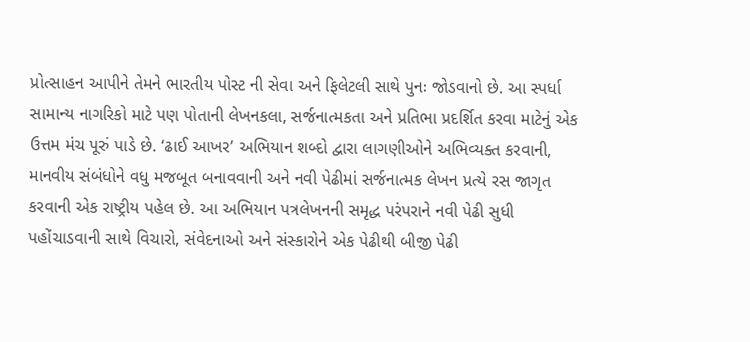પ્રોત્સાહન આપીને તેમને ભારતીય પોસ્ટ ની સેવા અને ફિલેટલી સાથે પુનઃ જોડવાનો છે. આ સ્પર્ધા સામાન્ય નાગરિકો માટે પણ પોતાની લેખનકલા, સર્જનાત્મકતા અને પ્રતિભા પ્રદર્શિત કરવા માટેનું એક ઉત્તમ મંચ પૂરું પાડે છે. ‘ઢાઈ આખર’ અભિયાન શબ્દો દ્વારા લાગણીઓને અભિવ્યક્ત કરવાની, માનવીય સંબંધોને વધુ મજબૂત બનાવવાની અને નવી પેઢીમાં સર્જનાત્મક લેખન પ્રત્યે રસ જાગૃત કરવાની એક રાષ્ટ્રીય પહેલ છે. આ અભિયાન પત્રલેખનની સમૃદ્ધ પરંપરાને નવી પેઢી સુધી પહોંચાડવાની સાથે વિચારો, સંવેદનાઓ અને સંસ્કારોને એક પેઢીથી બીજી પેઢી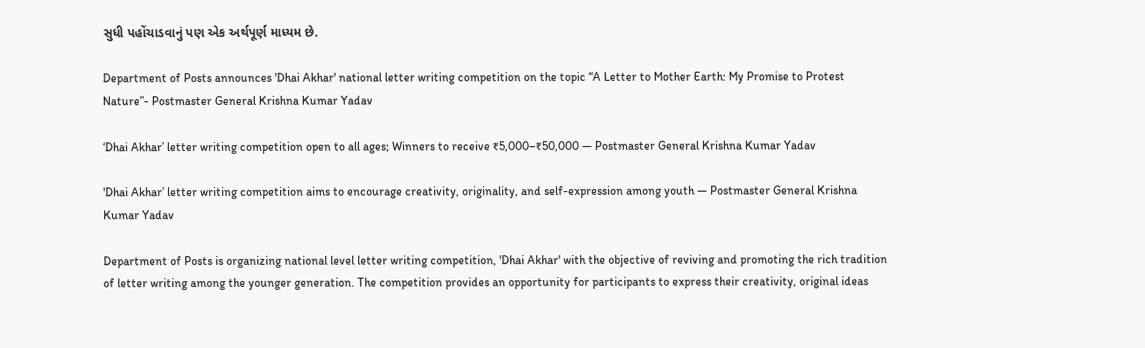સુધી પહોંચાડવાનું પણ એક અર્થપૂર્ણ માધ્યમ છે.

Department of Posts announces 'Dhai Akhar' national letter writing competition on the topic “A Letter to Mother Earth: My Promise to Protest Nature”- Postmaster General Krishna Kumar Yadav

‘Dhai Akhar’ letter writing competition open to all ages; Winners to receive ₹5,000–₹50,000 — Postmaster General Krishna Kumar Yadav

'Dhai Akhar’ letter writing competition aims to encourage creativity, originality, and self-expression among youth — Postmaster General Krishna Kumar Yadav

Department of Posts is organizing national level letter writing competition, 'Dhai Akhar' with the objective of reviving and promoting the rich tradition of letter writing among the younger generation. The competition provides an opportunity for participants to express their creativity, original ideas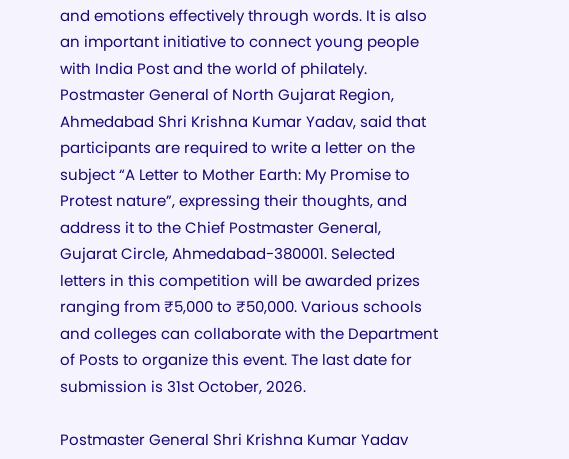and emotions effectively through words. It is also an important initiative to connect young people with India Post and the world of philately. Postmaster General of North Gujarat Region, Ahmedabad Shri Krishna Kumar Yadav, said that participants are required to write a letter on the subject “A Letter to Mother Earth: My Promise to Protest nature”, expressing their thoughts, and address it to the Chief Postmaster General, Gujarat Circle, Ahmedabad-380001. Selected letters in this competition will be awarded prizes ranging from ₹5,000 to ₹50,000. Various schools and colleges can collaborate with the Department of Posts to organize this event. The last date for submission is 31st October, 2026.

Postmaster General Shri Krishna Kumar Yadav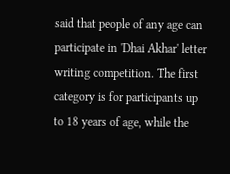said that people of any age can participate in 'Dhai Akhar' letter writing competition. The first category is for participants up to 18 years of age, while the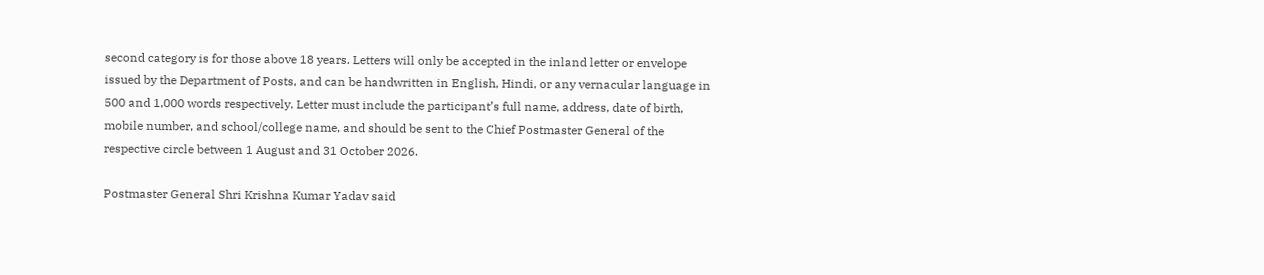second category is for those above 18 years. Letters will only be accepted in the inland letter or envelope issued by the Department of Posts, and can be handwritten in English, Hindi, or any vernacular language in 500 and 1,000 words respectively. Letter must include the participant’s full name, address, date of birth, mobile number, and school/college name, and should be sent to the Chief Postmaster General of the respective circle between 1 August and 31 October 2026.

Postmaster General Shri Krishna Kumar Yadav said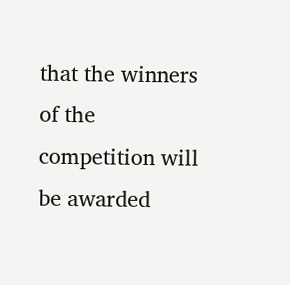that the winners of the competition will be awarded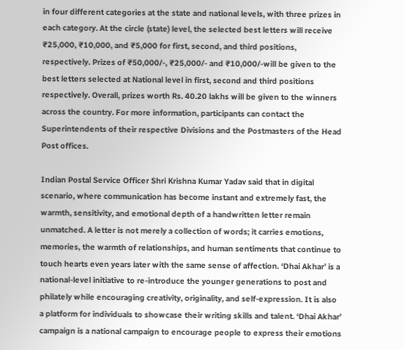in four different categories at the state and national levels, with three prizes in each category. At the circle (state) level, the selected best letters will receive ₹25,000, ₹10,000, and ₹5,000 for first, second, and third positions, respectively. Prizes of ₹50,000/-, ₹25,000/- and ₹10,000/-will be given to the best letters selected at National level in first, second and third positions respectively. Overall, prizes worth Rs. 40.20 lakhs will be given to the winners across the country. For more information, participants can contact the Superintendents of their respective Divisions and the Postmasters of the Head Post offices.

Indian Postal Service Officer Shri Krishna Kumar Yadav said that in digital scenario, where communication has become instant and extremely fast, the warmth, sensitivity, and emotional depth of a handwritten letter remain unmatched. A letter is not merely a collection of words; it carries emotions, memories, the warmth of relationships, and human sentiments that continue to touch hearts even years later with the same sense of affection. ‘Dhai Akhar’ is a national-level initiative to re-introduce the younger generations to post and philately while encouraging creativity, originality, and self-expression. It is also a platform for individuals to showcase their writing skills and talent. ‘Dhai Akhar’ campaign is a national campaign to encourage people to express their emotions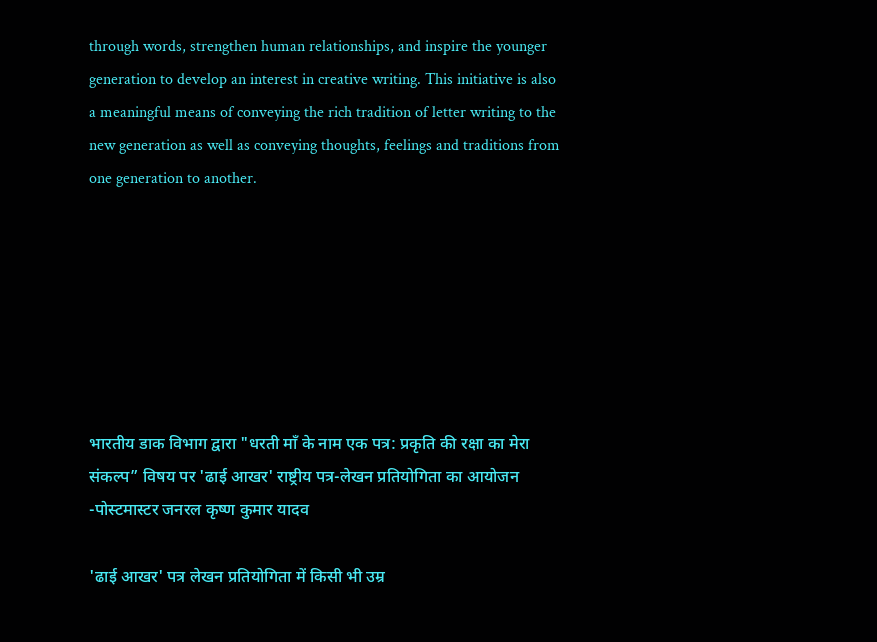through words, strengthen human relationships, and inspire the younger generation to develop an interest in creative writing. This initiative is also a meaningful means of conveying the rich tradition of letter writing to the new generation as well as conveying thoughts, feelings and traditions from one generation to another.







भारतीय डाक विभाग द्वारा "धरती माँ के नाम एक पत्र: प्रकृति की रक्षा का मेरा संकल्प” विषय पर 'ढाई आखर' राष्ट्रीय पत्र-लेखन प्रतियोगिता का आयोजन -पोस्टमास्टर जनरल कृष्ण कुमार यादव

'ढाई आखर' पत्र लेखन प्रतियोगिता में किसी भी उम्र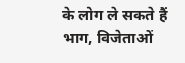के लोग ले सकते हैं भाग, विजेताओं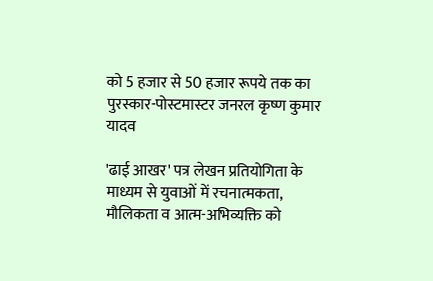को 5 हजार से 50 हजार रूपये तक का पुरस्कार-पोस्टमास्टर जनरल कृष्ण कुमार यादव

'ढाई आखर' पत्र लेखन प्रतियोगिता के माध्यम से युवाओं में रचनात्मकता, मौलिकता व आत्म-अभिव्यक्ति को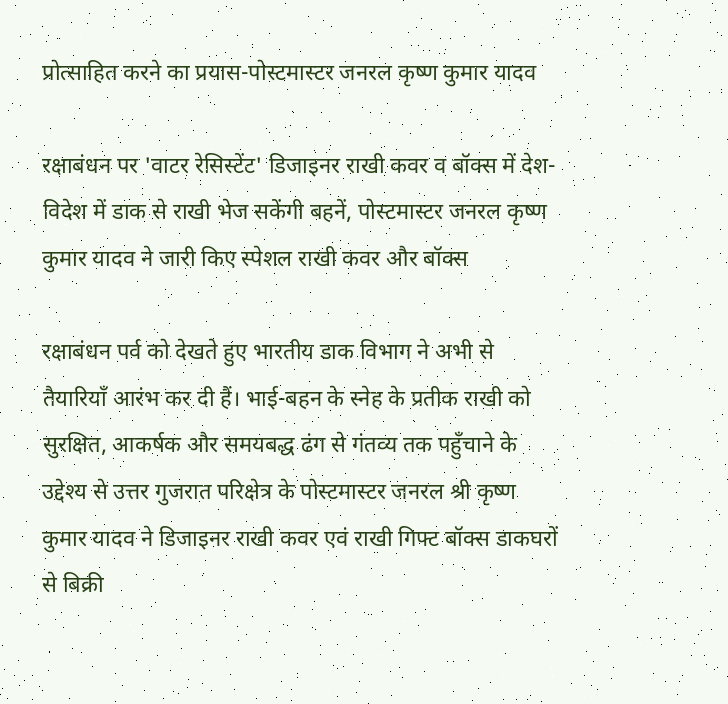प्रोत्साहित करने का प्रयास-पोस्टमास्टर जनरल कृष्ण कुमार यादव

रक्षाबंधन पर 'वाटर रेसिस्टेंट' डिजाइनर राखी कवर व बॉक्स में देश-विदेश में डाक से राखी भेज सकेंगी बहनें, पोस्टमास्टर जनरल कृष्ण कुमार यादव ने जारी किए स्पेशल राखी कवर और बॉक्स

रक्षाबंधन पर्व को देखते हुए भारतीय डाक विभाग ने अभी से तैयारियाँ आरंभ कर दी हैं। भाई-बहन के स्नेह के प्रतीक राखी को सुरक्षित, आकर्षक और समयबद्ध ढंग से गंतव्य तक पहुँचाने के उद्देश्य से उत्तर गुजरात परिक्षेत्र के पोस्टमास्टर जनरल श्री कृष्ण कुमार यादव ने डिजाइनर राखी कवर एवं राखी गिफ्ट बॉक्स डाकघरों से बिक्री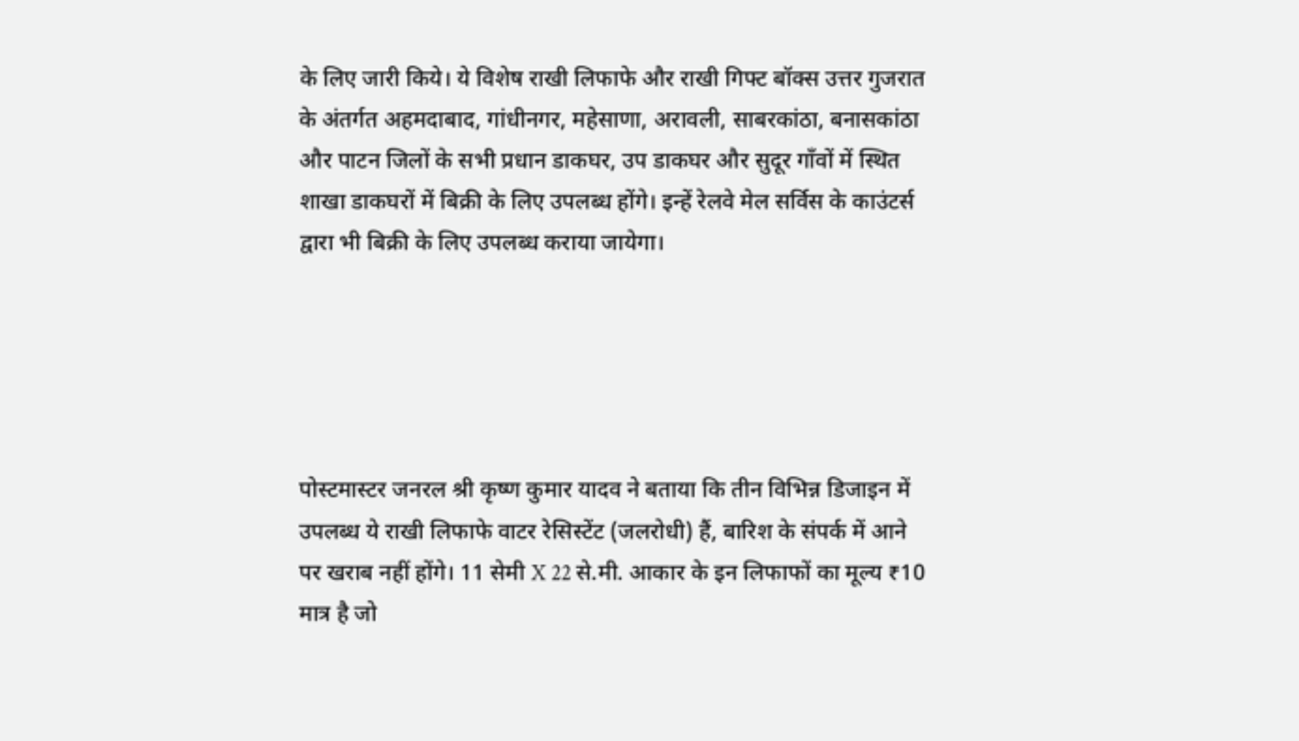के लिए जारी किये। ये विशेष राखी लिफाफे और राखी गिफ्ट बॉक्स उत्तर गुजरात के अंतर्गत अहमदाबाद, गांधीनगर, महेसाणा, अरावली, साबरकांठा, बनासकांठा और पाटन जिलों के सभी प्रधान डाकघर, उप डाकघर और सुदूर गाँवों में स्थित शाखा डाकघरों में बिक्री के लिए उपलब्ध होंगे। इन्हें रेलवे मेल सर्विस के काउंटर्स द्वारा भी बिक्री के लिए उपलब्ध कराया जायेगा।





पोस्टमास्टर जनरल श्री कृष्ण कुमार यादव ने बताया कि तीन विभिन्न डिजाइन में उपलब्ध ये राखी लिफाफे वाटर रेसिस्टेंट (जलरोधी) हैं, बारिश के संपर्क में आने पर खराब नहीं होंगे। 11 सेमी X 22 से.मी. आकार के इन लिफाफों का मूल्य ₹10 मात्र है जो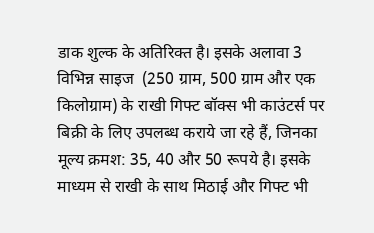डाक शुल्क के अतिरिक्त है। इसके अलावा 3 विभिन्न साइज  (250 ग्राम, 500 ग्राम और एक किलोग्राम) के राखी गिफ्ट बॉक्स भी काउंटर्स पर बिक्री के लिए उपलब्ध कराये जा रहे हैं, जिनका मूल्य क्रमश: 35, 40 और 50 रूपये है। इसके माध्यम से राखी के साथ मिठाई और गिफ्ट भी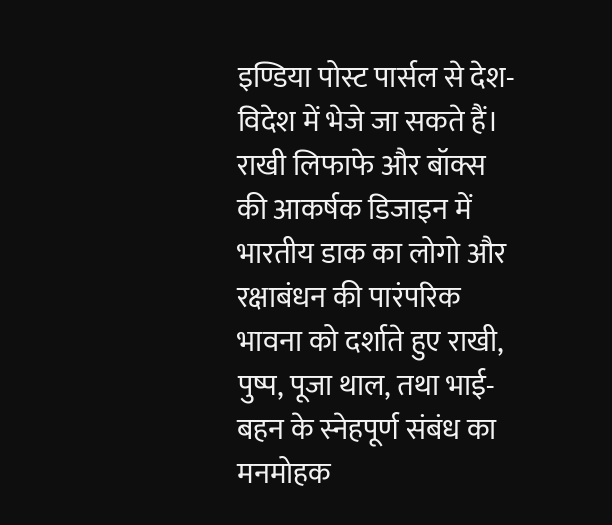इण्डिया पोस्ट पार्सल से देश-विदेश में भेजे जा सकते हैं। राखी लिफाफे और बॉक्स की आकर्षक डिजाइन में भारतीय डाक का लोगो और रक्षाबंधन की पारंपरिक भावना को दर्शाते हुए राखी, पुष्प, पूजा थाल, तथा भाई-बहन के स्नेहपूर्ण संबंध का मनमोहक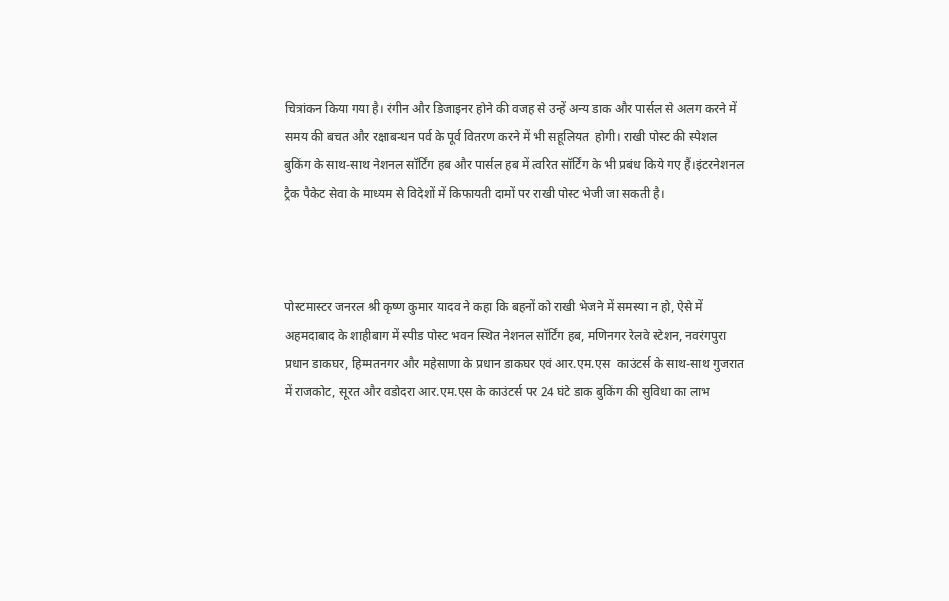चित्रांकन किया गया है। रंगीन और डिजाइनर होने की वजह से उन्हें अन्य डाक और पार्सल से अलग करने में समय की बचत और रक्षाबन्धन पर्व के पूर्व वितरण करने में भी सहूलियत  होगी। राखी पोस्ट की स्पेशल बुकिंग के साथ-साथ नेशनल सॉर्टिंग हब और पार्सल हब में त्वरित सॉर्टिंग के भी प्रबंध किये गए हैं।इंटरनेशनल ट्रैक पैकेट सेवा के माध्यम से विदेशों में किफायती दामों पर राखी पोस्ट भेजी जा सकती है।



पोस्टमास्टर जनरल श्री कृष्ण कुमार यादव ने कहा कि बहनों को राखी भेजने में समस्या न हो, ऐसे में अहमदाबाद के शाहीबाग में स्पीड पोस्ट भवन स्थित नेशनल सॉर्टिंग हब, मणिनगर रेलवे स्टेशन, नवरंगपुरा प्रधान डाकघर, हिम्मतनगर और महेसाणा के प्रधान डाकघर एवं आर.एम.एस  काउंटर्स के साथ-साथ गुजरात में राजकोट, सूरत और वडोदरा आर.एम.एस के काउंटर्स पर 24 घंटे डाक बुकिंग की सुविधा का लाभ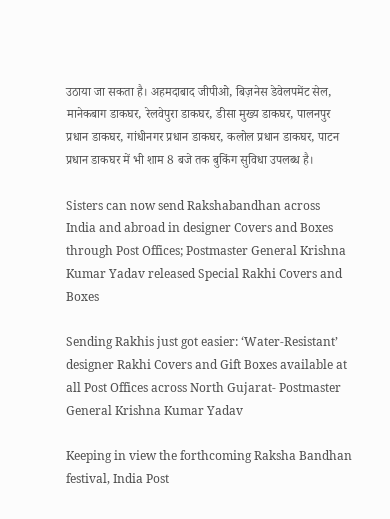उठाया जा सकता है। अहमदाबाद जीपीओ, बिज़नेस डेवेलपमेंट सेल, मानेकबाग डाकघर, रेलवेपुरा डाकघर, डीसा मुख्य डाकघर, पालनपुर प्रधान डाकघर, गांधीनगर प्रधान डाकघर, कलोल प्रधान डाकघर, पाटन प्रधान डाकघर में भी शाम 8 बजे तक बुकिंग सुविधा उपलब्ध है।

Sisters can now send Rakshabandhan across India and abroad in designer Covers and Boxes through Post Offices; Postmaster General Krishna Kumar Yadav released Special Rakhi Covers and Boxes

Sending Rakhis just got easier: ‘Water-Resistant’ designer Rakhi Covers and Gift Boxes available at all Post Offices across North Gujarat- Postmaster General Krishna Kumar Yadav

Keeping in view the forthcoming Raksha Bandhan festival, India Post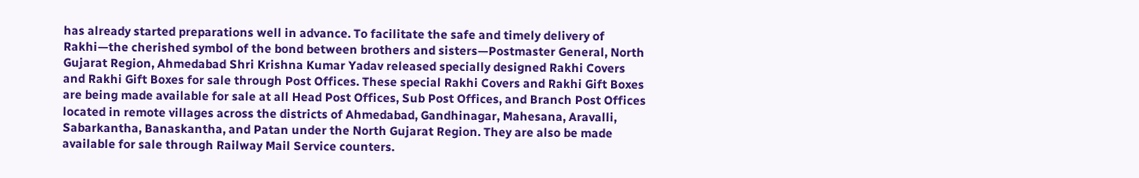has already started preparations well in advance. To facilitate the safe and timely delivery of Rakhi—the cherished symbol of the bond between brothers and sisters—Postmaster General, North Gujarat Region, Ahmedabad Shri Krishna Kumar Yadav released specially designed Rakhi Covers and Rakhi Gift Boxes for sale through Post Offices. These special Rakhi Covers and Rakhi Gift Boxes are being made available for sale at all Head Post Offices, Sub Post Offices, and Branch Post Offices located in remote villages across the districts of Ahmedabad, Gandhinagar, Mahesana, Aravalli, Sabarkantha, Banaskantha, and Patan under the North Gujarat Region. They are also be made available for sale through Railway Mail Service counters.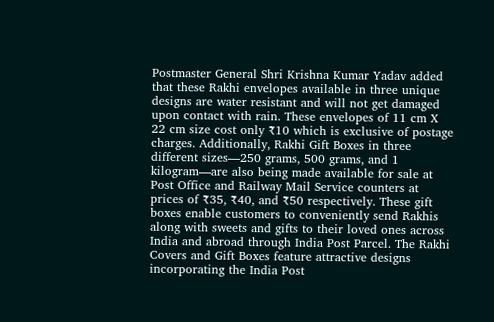Postmaster General Shri Krishna Kumar Yadav added that these Rakhi envelopes available in three unique designs are water resistant and will not get damaged upon contact with rain. These envelopes of 11 cm X 22 cm size cost only ₹10 which is exclusive of postage charges. Additionally, Rakhi Gift Boxes in three different sizes—250 grams, 500 grams, and 1 kilogram—are also being made available for sale at Post Office and Railway Mail Service counters at prices of ₹35, ₹40, and ₹50 respectively. These gift boxes enable customers to conveniently send Rakhis along with sweets and gifts to their loved ones across India and abroad through India Post Parcel. The Rakhi Covers and Gift Boxes feature attractive designs incorporating the India Post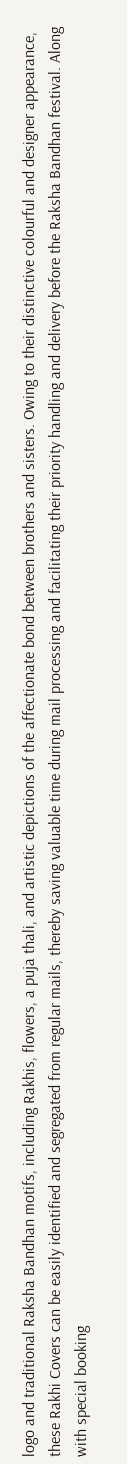logo and traditional Raksha Bandhan motifs, including Rakhis, flowers, a puja thali, and artistic depictions of the affectionate bond between brothers and sisters. Owing to their distinctive colourful and designer appearance, these Rakhi Covers can be easily identified and segregated from regular mails, thereby saving valuable time during mail processing and facilitating their priority handling and delivery before the Raksha Bandhan festival. Along with special booking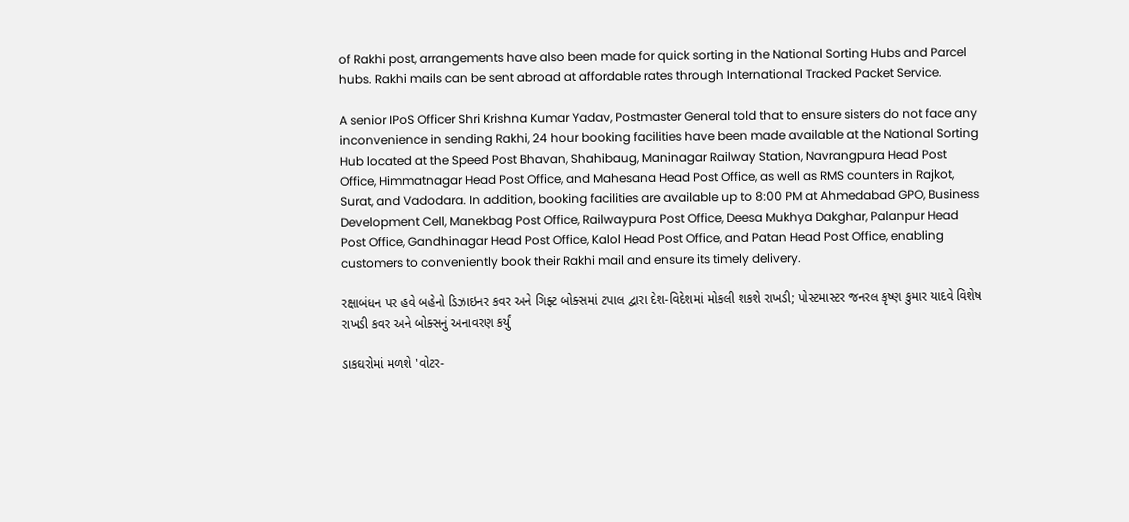of Rakhi post, arrangements have also been made for quick sorting in the National Sorting Hubs and Parcel hubs. Rakhi mails can be sent abroad at affordable rates through International Tracked Packet Service.

A senior IPoS Officer Shri Krishna Kumar Yadav, Postmaster General told that to ensure sisters do not face any inconvenience in sending Rakhi, 24 hour booking facilities have been made available at the National Sorting Hub located at the Speed Post Bhavan, Shahibaug, Maninagar Railway Station, Navrangpura Head Post Office, Himmatnagar Head Post Office, and Mahesana Head Post Office, as well as RMS counters in Rajkot, Surat, and Vadodara. In addition, booking facilities are available up to 8:00 PM at Ahmedabad GPO, Business Development Cell, Manekbag Post Office, Railwaypura Post Office, Deesa Mukhya Dakghar, Palanpur Head Post Office, Gandhinagar Head Post Office, Kalol Head Post Office, and Patan Head Post Office, enabling customers to conveniently book their Rakhi mail and ensure its timely delivery.

રક્ષાબંધન પર હવે બહેનો ડિઝાઇનર કવર અને ગિફ્ટ બોક્સમાં ટપાલ દ્વારા દેશ-વિદેશમાં મોકલી શકશે રાખડી; પોસ્ટમાસ્ટર જનરલ કૃષ્ણ કુમાર યાદવે વિશેષ રાખડી કવર અને બોક્સનું અનાવરણ કર્યું

ડાકઘરોમાં મળશે 'વોટર-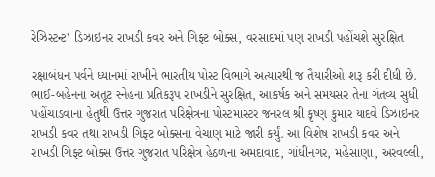રેઝિસ્ટન્ટ' ડિઝાઇનર રાખડી કવર અને ગિફ્ટ બોક્સ, વરસાદમાં પણ રાખડી પહોંચશે સુરક્ષિત

રક્ષાબંધન પર્વને ધ્યાનમાં રાખીને ભારતીય પોસ્ટ વિભાગે અત્યારથી જ તૈયારીઓ શરૂ કરી દીધી છે. ભાઈ-બહેનના અતૂટ સ્નેહના પ્રતિકરૂપ રાખડીને સુરક્ષિત, આકર્ષક અને સમયસર તેના ગંતવ્ય સુધી પહોંચાડવાના હેતુથી ઉત્તર ગુજરાત પરિક્ષેત્રના પોસ્ટમાસ્ટર જનરલ શ્રી કૃષ્ણ કુમાર યાદવે ડિઝાઇનર રાખડી કવર તથા રાખડી ગિફ્ટ બોક્સના વેચાણ માટે જારી કર્યું. આ વિશેષ રાખડી કવર અને રાખડી ગિફ્ટ બોક્સ ઉત્તર ગુજરાત પરિક્ષેત્ર હેઠળના અમદાવાદ, ગાંધીનગર, મહેસાણા, અરવલ્લી,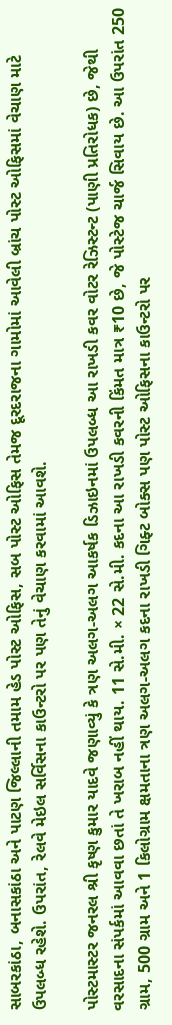સાબરકાંઠા, બનાસકાંઠા અને પાટણ જિલ્લાની તમામ હેડ પોસ્ટ ઓફિસ, સબ પોસ્ટ ઓફિસ તેમજ દૂરદરાજના ગામોમાં આવેલી બ્રાંચ પોસ્ટ ઓફિસમાં વેચાણ માટે ઉપલબ્ધ રહેશે. ઉપરાંત, રેલવે મેઇલ સર્વિસના કાઉન્ટરો પર પણ તેનું વેચાણ કરવામાં આવશે.

પોસ્ટમાસ્ટર જનરલ શ્રી કૃષ્ણ કુમાર યાદવે જણાવ્યું કે ત્રણ અલગ-અલગ આકર્ષક ડિઝાઇનમાં ઉપલબ્ધ આ રાખડી કવર વોટર રેઝિસ્ટન્ટ (પાણી પ્રતિરોધક) છે, જેથી વરસાદના સંપર્કમાં આવવા છતાં તે ખરાબ નહીં થાય. 11 સે.મી. × 22 સે.મી. કદના આ રાખડી કવરની કિંમત માત્ર ₹10 છે, જે પોસ્ટેજ ચાર્જ સિવાય છે. આ ઉપરાંત 250 ગ્રામ, 500 ગ્રામ અને 1 કિલોગ્રામ ક્ષમતાના ત્રણ અલગ-અલગ કદના રાખડી ગિફ્ટ બોક્સ પણ પોસ્ટ ઓફિસના કાઉન્ટરો પર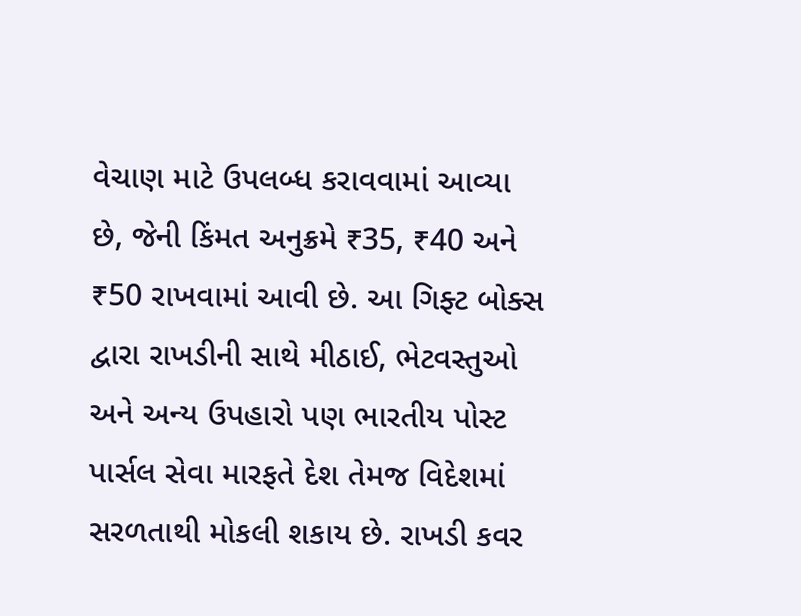વેચાણ માટે ઉપલબ્ધ કરાવવામાં આવ્યા છે, જેની કિંમત અનુક્રમે ₹35, ₹40 અને ₹50 રાખવામાં આવી છે. આ ગિફ્ટ બોક્સ દ્વારા રાખડીની સાથે મીઠાઈ, ભેટવસ્તુઓ અને અન્ય ઉપહારો પણ ભારતીય પોસ્ટ પાર્સલ સેવા મારફતે દેશ તેમજ વિદેશમાં સરળતાથી મોકલી શકાય છે. રાખડી કવર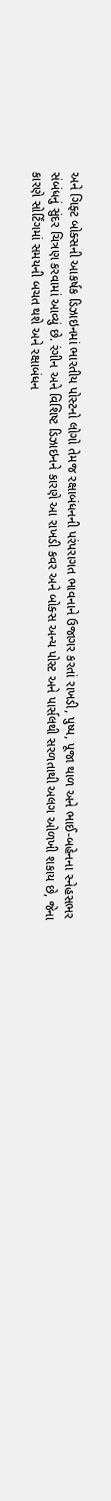અને ગિફ્ટ બોક્સની આકર્ષક ડિઝાઇનમાં ભારતીય પોસ્ટનો લોગો તેમજ રક્ષાબંધનની પરંપરાગત ભાવનાને ઉજાગર કરતાં રાખડી, પુષ્પ, પૂજા થાળ અને ભાઈ-બહેનના સ્નેહસભર સંબંધનું સુંદર ચિત્રણ કરવામાં આવ્યું છે. રંગીન અને વિશિષ્ટ ડિઝાઇનને કારણે આ રાખડી કવર અને બોક્સ અન્ય પોસ્ટ અને પાર્સલથી સરળતાથી અલગ ઓળખી શકાય છે, જેના કારણે સોર્ટિંગમાં સમયની બચત થશે અને રક્ષાબંધન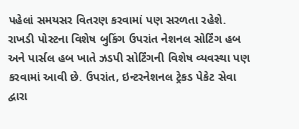પહેલાં સમયસર વિતરણ કરવામાં પણ સરળતા રહેશે. રાખડી પોસ્ટના વિશેષ બુકિંગ ઉપરાંત નેશનલ સોર્ટિંગ હબ અને પાર્સલ હબ ખાતે ઝડપી સોર્ટિંગની વિશેષ વ્યવસ્થા પણ કરવામાં આવી છે. ઉપરાંત, ઇન્ટરનેશનલ ટ્રેકડ પેકેટ સેવા દ્વારા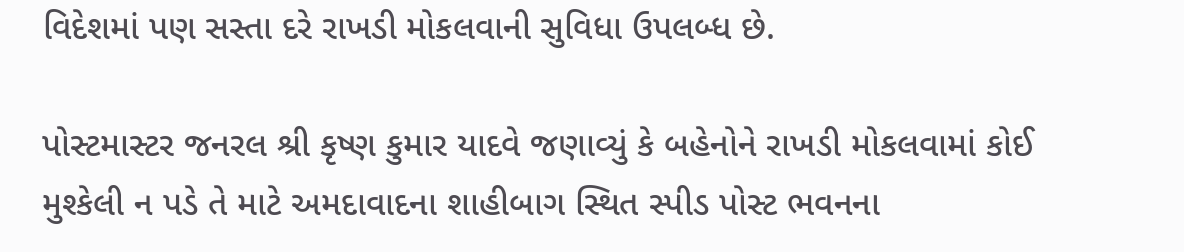વિદેશમાં પણ સસ્તા દરે રાખડી મોકલવાની સુવિધા ઉપલબ્ધ છે.

પોસ્ટમાસ્ટર જનરલ શ્રી કૃષ્ણ કુમાર યાદવે જણાવ્યું કે બહેનોને રાખડી મોકલવામાં કોઈ મુશ્કેલી ન પડે તે માટે અમદાવાદના શાહીબાગ સ્થિત સ્પીડ પોસ્ટ ભવનના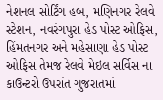નેશનલ સોર્ટિંગ હબ, મણિનગર રેલવે સ્ટેશન, નવરંગપુરા હેડ પોસ્ટ ઓફિસ, હિંમતનગર અને મહેસાણા હેડ પોસ્ટ ઓફિસ તેમજ રેલવે મેઇલ સર્વિસ ના કાઉન્ટરો ઉપરાંત ગુજરાતમાં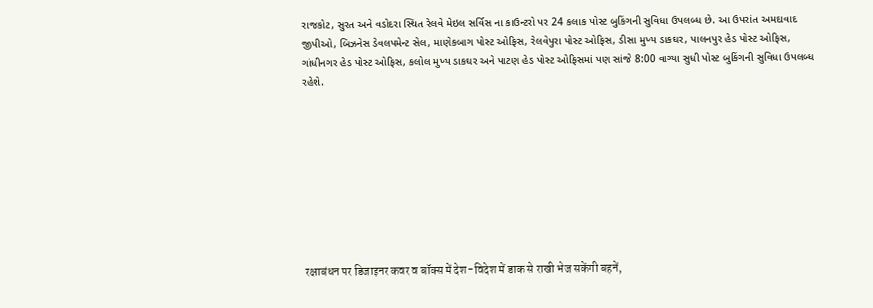રાજકોટ, સુરત અને વડોદરા સ્થિત રેલવે મેઇલ સર્વિસ ના કાઉન્ટરો પર 24 કલાક પોસ્ટ બુકિંગની સુવિધા ઉપલબ્ધ છે. આ ઉપરાંત અમદાવાદ જીપીઓ, બિઝનેસ ડેવલપમેન્ટ સેલ, માણેકબાગ પોસ્ટ ઓફિસ, રેલવેપુરા પોસ્ટ ઓફિસ, ડીસા મુખ્ય ડાકઘર, પાલનપુર હેડ પોસ્ટ ઓફિસ, ગાંધીનગર હેડ પોસ્ટ ઓફિસ, કલોલ મુખ્ય ડાકઘર અને પાટણ હેડ પોસ્ટ ઓફિસમાં પણ સાંજે 8:00 વાગ્યા સુધી પોસ્ટ બુકિંગની સુવિધા ઉપલબ્ધ રહેશે.









रक्षाबंधन पर डिजाइनर कवर व बॉक्स में देश-विदेश में डाक से राखी भेज सकेंगी बहनें,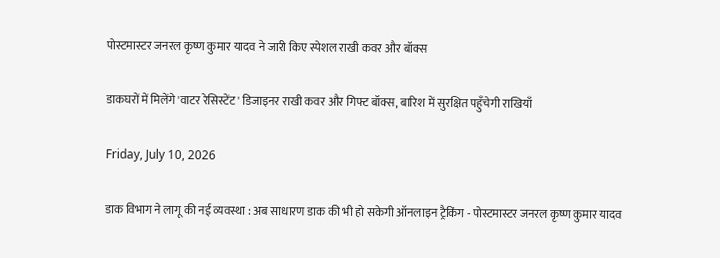पोस्टमास्टर जनरल कृष्ण कुमार यादव ने जारी किए स्पेशल राखी कवर और बॉक्स

डाकघरों में मिलेंगे 'वाटर रेसिस्टेंट' डिजाइनर राखी कवर और गिफ्ट बॉक्स, बारिश में सुरक्षित पहुँचेगी राखियाँ

Friday, July 10, 2026

डाक विभाग ने लागू की नई व्यवस्था : अब साधारण डाक की भी हो सकेगी ऑनलाइन ट्रैकिंग - पोस्टमास्टर जनरल कृष्ण कुमार यादव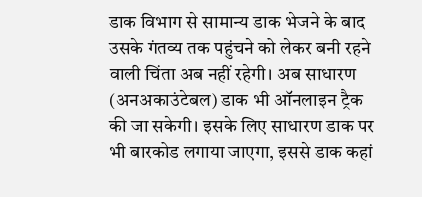डाक विभाग से सामान्य डाक भेजने के बाद उसके गंतव्य तक पहुंचने को लेकर बनी रहने वाली चिंता अब नहीं रहेगी। अब साधारण (अनअकाउंटेबल) डाक भी ऑनलाइन ट्रैक की जा सकेगी। इसके लिए साधारण डाक पर भी बारकोड लगाया जाएगा, इससे डाक कहां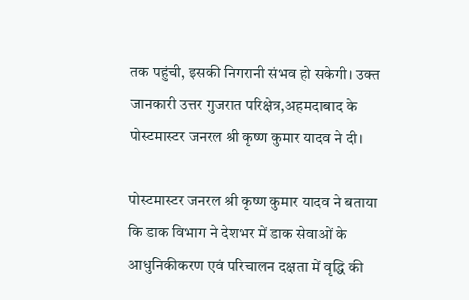तक पहुंची, इसकी निगरानी संभव हो सकेगी। उक्त जानकारी उत्तर गुजरात परिक्षेत्र,अहमदाबाद के पोस्टमास्टर जनरल श्री कृष्ण कुमार यादव ने दी।

पोस्टमास्टर जनरल श्री कृष्ण कुमार यादव ने बताया कि डाक विभाग ने देशभर में डाक सेवाओं के आधुनिकीकरण एवं परिचालन दक्षता में वृद्धि की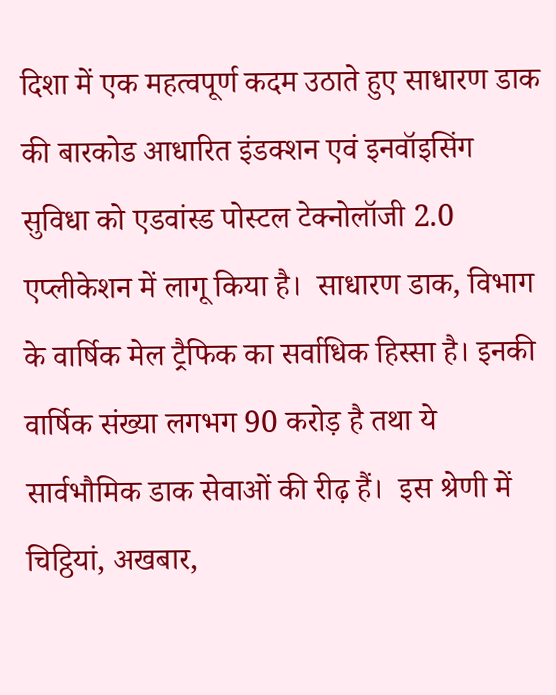दिशा में एक महत्वपूर्ण कदम उठाते हुए साधारण डाक की बारकोड आधारित इंडक्शन एवं इनवॉइसिंग सुविधा को एडवांस्ड पोस्टल टेक्नोलॉजी 2.0 एप्लीकेशन में लागू किया है।  साधारण डाक, विभाग के वार्षिक मेल ट्रैफिक का सर्वाधिक हिस्सा है। इनकी वार्षिक संख्या लगभग 90 करोड़ है तथा ये सार्वभौमिक डाक सेवाओं की रीढ़ हैं।  इस श्रेणी में चिट्ठियां, अखबार,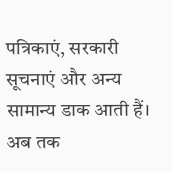पत्रिकाएं, सरकारी सूचनाएं और अन्य सामान्य डाक आती हैं। अब तक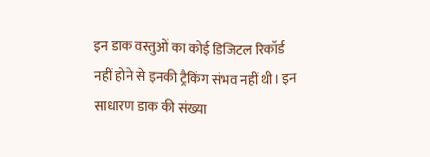इन डाक वस्तुओं का कोई डिजिटल रिकॉर्ड नहीं होने से इनकी ट्रैकिंग संभव नहीं थी। इन साधारण डाक की संख्या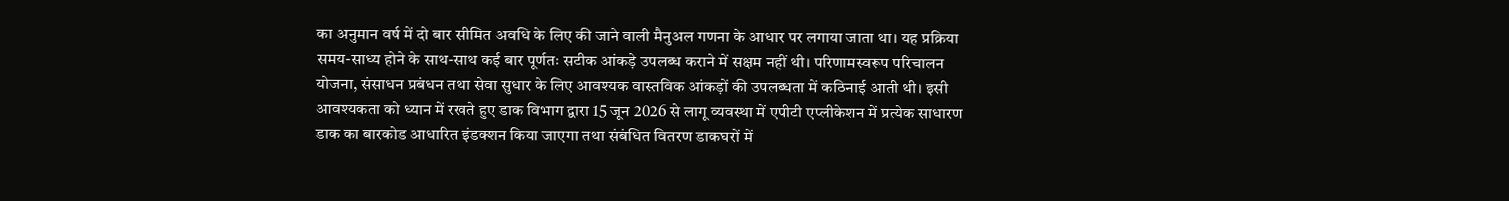का अनुमान वर्ष में दो बार सीमित अवधि के लिए की जाने वाली मैनुअल गणना के आधार पर लगाया जाता था। यह प्रक्रिया समय-साध्य होने के साथ-साथ कई बार पूर्णतः सटीक आंकड़े उपलब्ध कराने में सक्षम नहीं थी। परिणामस्वरूप परिचालन योजना, संसाधन प्रबंधन तथा सेवा सुधार के लिए आवश्यक वास्तविक आंकड़ों की उपलब्धता में कठिनाई आती थी। इसी आवश्यकता को ध्यान में रखते हुए डाक विभाग द्वारा 15 जून 2026 से लागू व्यवस्था में एपीटी एप्लीकेशन में प्रत्येक साधारण डाक का बारकोड आधारित इंडक्शन किया जाएगा तथा संबंधित वितरण डाकघरों में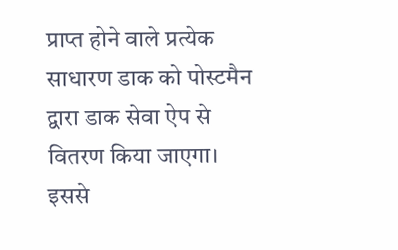प्राप्त होने वाले प्रत्येक साधारण डाक को पोस्टमैन द्वारा डाक सेवा ऐप से वितरण किया जाएगा। इससे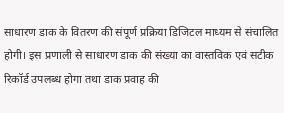साधारण डाक के वितरण की संपूर्ण प्रक्रिया डिजिटल माध्यम से संचालित होगी। इस प्रणाली से साधारण डाक की संख्या का वास्तविक एवं सटीक रिकॉर्ड उपलब्ध होगा तथा डाक प्रवाह की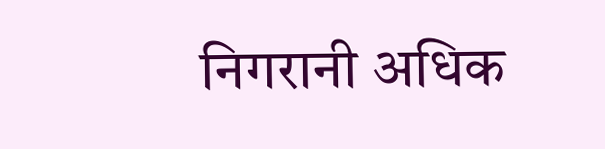निगरानी अधिक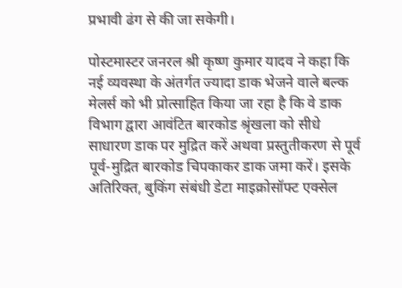प्रभावी ढंग से की जा सकेगी।

पोस्टमास्टर जनरल श्री कृष्ण कुमार यादव ने कहा कि नई व्यवस्था के अंतर्गत ज्यादा डाक भेजने वाले बल्क मेलर्स को भी प्रोत्साहित किया जा रहा है कि वे डाक विभाग द्वारा आवंटित बारकोड श्रृंखला को सीधे साधारण डाक पर मुद्रित करें अथवा प्रस्तुतीकरण से पूर्व पूर्व-मुद्रित बारकोड चिपकाकर डाक जमा करें। इसके अतिरिक्त, बुकिंग संबंधी डेटा माइक्रोसॉफ्ट एक्सेल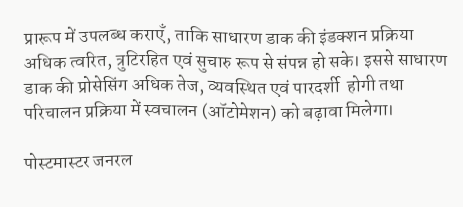प्रारूप में उपलब्ध कराएँ, ताकि साधारण डाक की इंडक्शन प्रक्रिया अधिक त्वरित, त्रुटिरहित एवं सुचारु रूप से संपन्न हो सके। इससे साधारण डाक की प्रोसेसिंग अधिक तेज, व्यवस्थित एवं पारदर्शी  होगी तथा परिचालन प्रक्रिया में स्वचालन (ऑटोमेशन) को बढ़ावा मिलेगा।

पोस्टमास्टर जनरल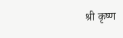श्री कृष्ण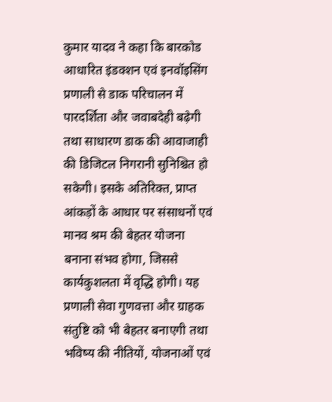कुमार यादव ने कहा कि बारकोड आधारित इंडक्शन एवं इनवॉइसिंग प्रणाली से डाक परिचालन में पारदर्शिता और जवाबदेही बढ़ेगी तथा साधारण डाक की आवाजाही की डिजिटल निगरानी सुनिश्चित हो सकेगी। इसके अतिरिक्त, प्राप्त आंकड़ों के आधार पर संसाधनों एवं मानव श्रम की बेहतर योजना बनाना संभव होगा, जिससे कार्यकुशलता में वृद्धि होगी। यह प्रणाली सेवा गुणवत्ता और ग्राहक संतुष्टि को भी बेहतर बनाएगी तथा भविष्य की नीतियों, योजनाओं एवं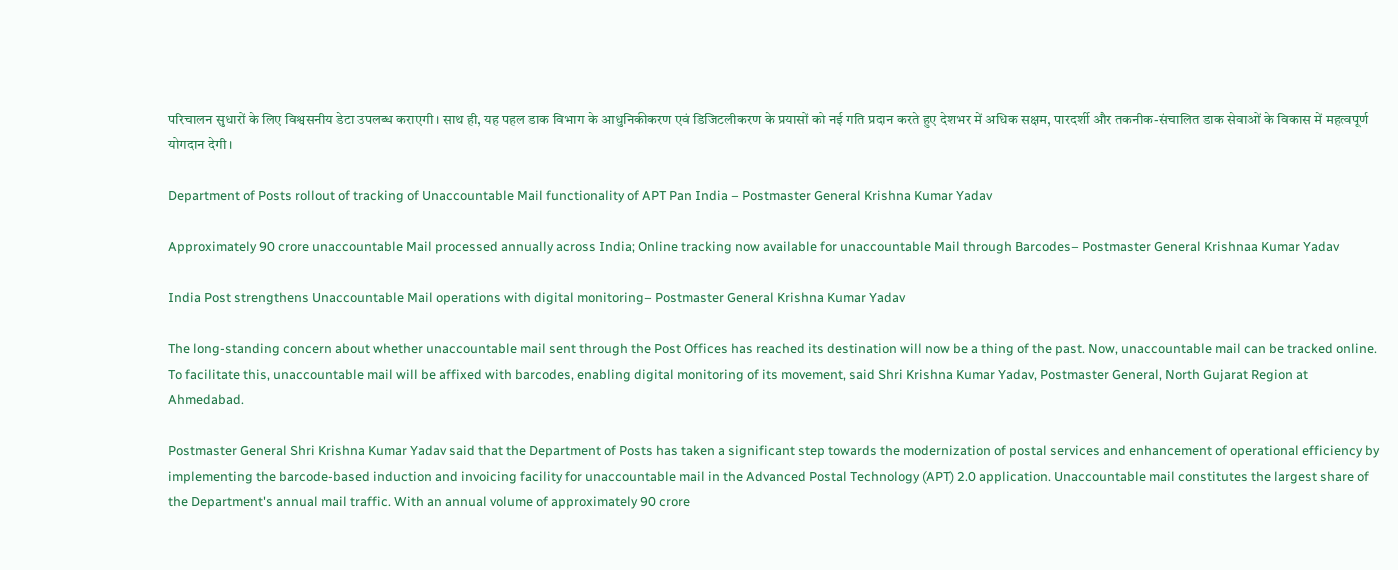परिचालन सुधारों के लिए विश्वसनीय डेटा उपलब्ध कराएगी। साथ ही, यह पहल डाक विभाग के आधुनिकीकरण एवं डिजिटलीकरण के प्रयासों को नई गति प्रदान करते हुए देशभर में अधिक सक्षम, पारदर्शी और तकनीक-संचालित डाक सेवाओं के विकास में महत्वपूर्ण योगदान देगी।

Department of Posts rollout of tracking of Unaccountable Mail functionality of APT Pan India – Postmaster General Krishna Kumar Yadav

Approximately 90 crore unaccountable Mail processed annually across India; Online tracking now available for unaccountable Mail through Barcodes– Postmaster General Krishnaa Kumar Yadav

India Post strengthens Unaccountable Mail operations with digital monitoring– Postmaster General Krishna Kumar Yadav

The long-standing concern about whether unaccountable mail sent through the Post Offices has reached its destination will now be a thing of the past. Now, unaccountable mail can be tracked online. To facilitate this, unaccountable mail will be affixed with barcodes, enabling digital monitoring of its movement, said Shri Krishna Kumar Yadav, Postmaster General, North Gujarat Region at Ahmedabad.

Postmaster General Shri Krishna Kumar Yadav said that the Department of Posts has taken a significant step towards the modernization of postal services and enhancement of operational efficiency by implementing the barcode-based induction and invoicing facility for unaccountable mail in the Advanced Postal Technology (APT) 2.0 application. Unaccountable mail constitutes the largest share of the Department's annual mail traffic. With an annual volume of approximately 90 crore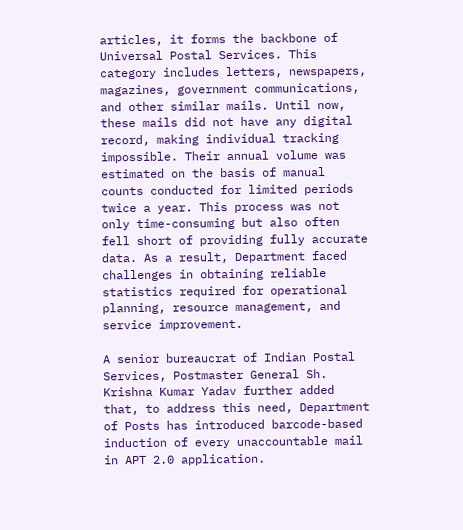articles, it forms the backbone of Universal Postal Services. This category includes letters, newspapers, magazines, government communications, and other similar mails. Until now, these mails did not have any digital record, making individual tracking impossible. Their annual volume was estimated on the basis of manual counts conducted for limited periods twice a year. This process was not only time-consuming but also often fell short of providing fully accurate data. As a result, Department faced challenges in obtaining reliable statistics required for operational planning, resource management, and service improvement.

A senior bureaucrat of Indian Postal Services, Postmaster General Sh. Krishna Kumar Yadav further added that, to address this need, Department of Posts has introduced barcode-based induction of every unaccountable mail in APT 2.0 application.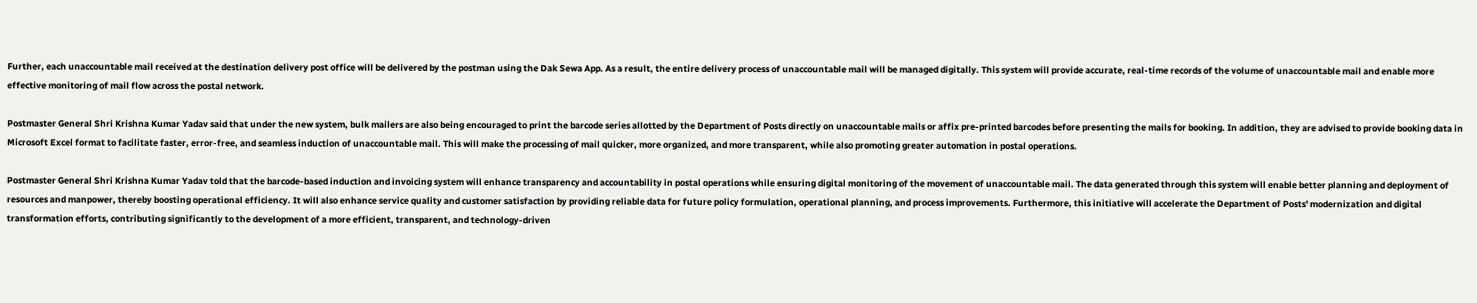Further, each unaccountable mail received at the destination delivery post office will be delivered by the postman using the Dak Sewa App. As a result, the entire delivery process of unaccountable mail will be managed digitally. This system will provide accurate, real-time records of the volume of unaccountable mail and enable more effective monitoring of mail flow across the postal network.

Postmaster General Shri Krishna Kumar Yadav said that under the new system, bulk mailers are also being encouraged to print the barcode series allotted by the Department of Posts directly on unaccountable mails or affix pre-printed barcodes before presenting the mails for booking. In addition, they are advised to provide booking data in Microsoft Excel format to facilitate faster, error-free, and seamless induction of unaccountable mail. This will make the processing of mail quicker, more organized, and more transparent, while also promoting greater automation in postal operations.

Postmaster General Shri Krishna Kumar Yadav told that the barcode-based induction and invoicing system will enhance transparency and accountability in postal operations while ensuring digital monitoring of the movement of unaccountable mail. The data generated through this system will enable better planning and deployment of resources and manpower, thereby boosting operational efficiency. It will also enhance service quality and customer satisfaction by providing reliable data for future policy formulation, operational planning, and process improvements. Furthermore, this initiative will accelerate the Department of Posts' modernization and digital transformation efforts, contributing significantly to the development of a more efficient, transparent, and technology-driven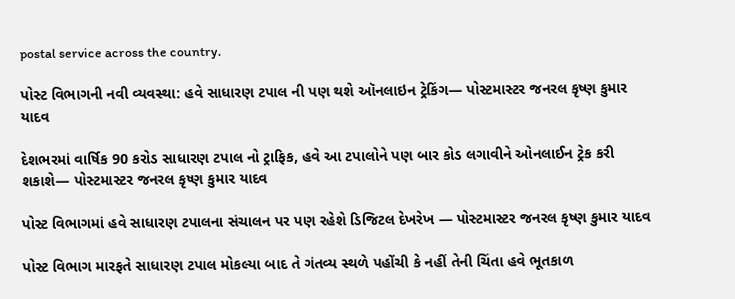postal service across the country.

પોસ્ટ વિભાગની નવી વ્યવસ્થા: હવે સાધારણ ટપાલ ની પણ થશે ઑનલાઇન ટ્રેકિંગ— પોસ્ટમાસ્ટર જનરલ કૃષ્ણ કુમાર યાદવ

દેશભરમાં વાર્ષિક 90 કરોડ સાધારણ ટપાલ નો ટ્રાફિક, હવે આ ટપાલોને પણ બાર કોડ લગાવીને ઓનલાઈન ટ્રેક કરી શકાશે— પોસ્ટમાસ્ટર જનરલ કૃષ્ણ કુમાર યાદવ

પોસ્ટ વિભાગમાં હવે સાધારણ ટપાલના સંચાલન પર પણ રહેશે ડિજિટલ દેખરેખ — પોસ્ટમાસ્ટર જનરલ કૃષ્ણ કુમાર યાદવ

પોસ્ટ વિભાગ મારફતે સાધારણ ટપાલ મોકલ્યા બાદ તે ગંતવ્ય સ્થળે પહોંચી કે નહીં તેની ચિંતા હવે ભૂતકાળ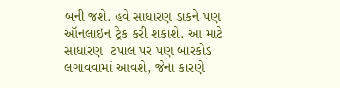બની જશે. હવે સાધારણ ડાકને પણ ઑનલાઇન ટ્રેક કરી શકાશે. આ માટે સાધારણ  ટપાલ પર પણ બારકોડ લગાવવામાં આવશે, જેના કારણે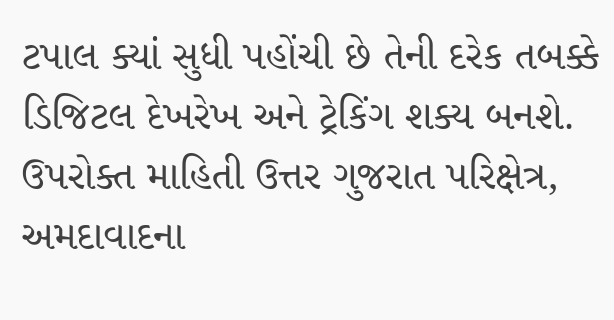ટપાલ ક્યાં સુધી પહોંચી છે તેની દરેક તબક્કે ડિજિટલ દેખરેખ અને ટ્રેકિંગ શક્ય બનશે. ઉપરોક્ત માહિતી ઉત્તર ગુજરાત પરિક્ષેત્ર, અમદાવાદના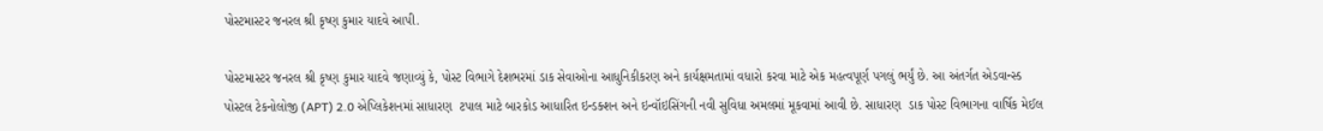પોસ્ટમાસ્ટર જનરલ શ્રી કૃષ્ણ કુમાર યાદવે આપી.

પોસ્ટમાસ્ટર જનરલ શ્રી કૃષ્ણ કુમાર યાદવે જણાવ્યું કે, પોસ્ટ વિભાગે દેશભરમાં ડાક સેવાઓના આધુનિકીકરણ અને કાર્યક્ષમતામાં વધારો કરવા માટે એક મહત્વપૂર્ણ પગલું ભર્યું છે. આ અંતર્ગત એડવાન્સ્ડ પોસ્ટલ ટેકનોલોજી (APT) 2.0 એપ્લિકેશનમાં સાધારણ  ટપાલ માટે બારકોડ આધારિત ઇન્ડક્શન અને ઇન્વૉઇસિંગની નવી સુવિધા અમલમાં મૂકવામાં આવી છે. સાધારણ  ડાક પોસ્ટ વિભાગના વાર્ષિક મેઈલ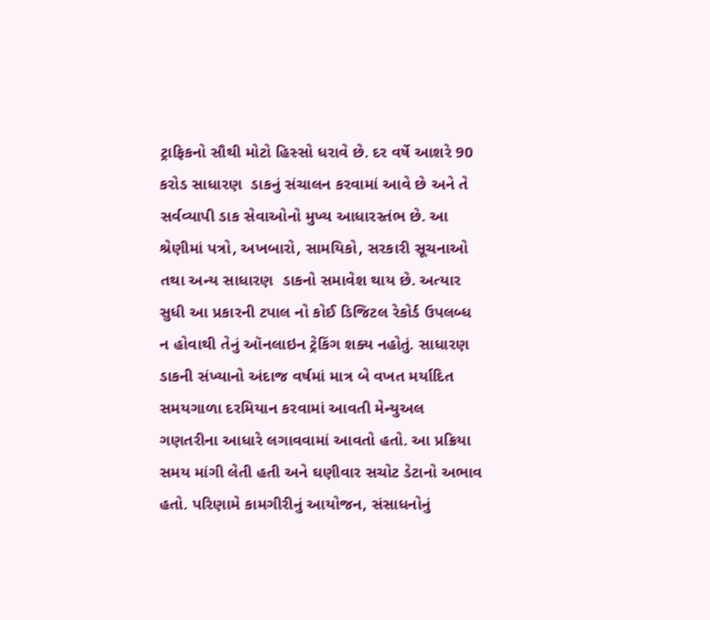ટ્રાફિકનો સૌથી મોટો હિસ્સો ધરાવે છે. દર વર્ષે આશરે 90 કરોડ સાધારણ  ડાકનું સંચાલન કરવામાં આવે છે અને તે સર્વવ્યાપી ડાક સેવાઓનો મુખ્ય આધારસ્તંભ છે. આ શ્રેણીમાં પત્રો, અખબારો, સામયિકો, સરકારી સૂચનાઓ તથા અન્ય સાધારણ  ડાકનો સમાવેશ થાય છે. અત્યાર સુધી આ પ્રકારની ટપાલ નો કોઈ ડિજિટલ રેકોર્ડ ઉપલબ્ધ ન હોવાથી તેનું ઑનલાઇન ટ્રેકિંગ શક્ય નહોતું. સાધારણ  ડાકની સંખ્યાનો અંદાજ વર્ષમાં માત્ર બે વખત મર્યાદિત સમયગાળા દરમિયાન કરવામાં આવતી મેન્યુઅલ ગણતરીના આધારે લગાવવામાં આવતો હતો. આ પ્રક્રિયા સમય માંગી લેતી હતી અને ઘણીવાર સચોટ ડેટાનો અભાવ હતો. પરિણામે કામગીરીનું આયોજન, સંસાધનોનું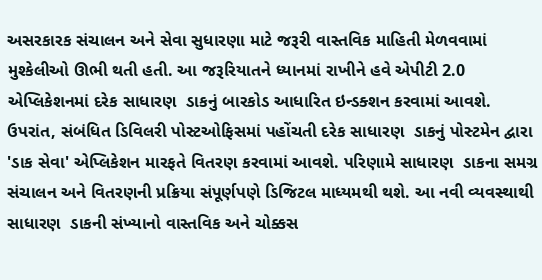અસરકારક સંચાલન અને સેવા સુધારણા માટે જરૂરી વાસ્તવિક માહિતી મેળવવામાં મુશ્કેલીઓ ઊભી થતી હતી. આ જરૂરિયાતને ધ્યાનમાં રાખીને હવે એપીટી 2.0 એપ્લિકેશનમાં દરેક સાધારણ  ડાકનું બારકોડ આધારિત ઇન્ડક્શન કરવામાં આવશે. ઉપરાંત, સંબંધિત ડિવિલરી પોસ્ટઓફિસમાં પહોંચતી દરેક સાધારણ  ડાકનું પોસ્ટમેન દ્વારા 'ડાક સેવા' એપ્લિકેશન મારફતે વિતરણ કરવામાં આવશે. પરિણામે સાધારણ  ડાકના સમગ્ર સંચાલન અને વિતરણની પ્રક્રિયા સંપૂર્ણપણે ડિજિટલ માધ્યમથી થશે. આ નવી વ્યવસ્થાથી સાધારણ  ડાકની સંખ્યાનો વાસ્તવિક અને ચોક્કસ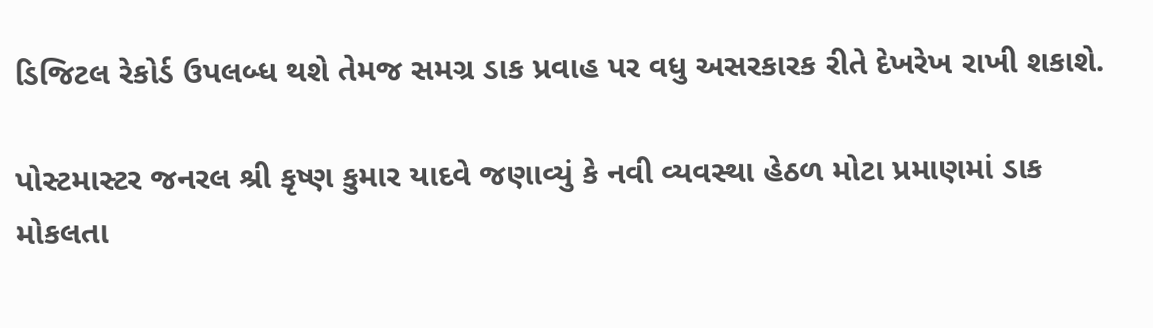ડિજિટલ રેકોર્ડ ઉપલબ્ધ થશે તેમજ સમગ્ર ડાક પ્રવાહ પર વધુ અસરકારક રીતે દેખરેખ રાખી શકાશે.

પોસ્ટમાસ્ટર જનરલ શ્રી કૃષ્ણ કુમાર યાદવે જણાવ્યું કે નવી વ્યવસ્થા હેઠળ મોટા પ્રમાણમાં ડાક મોકલતા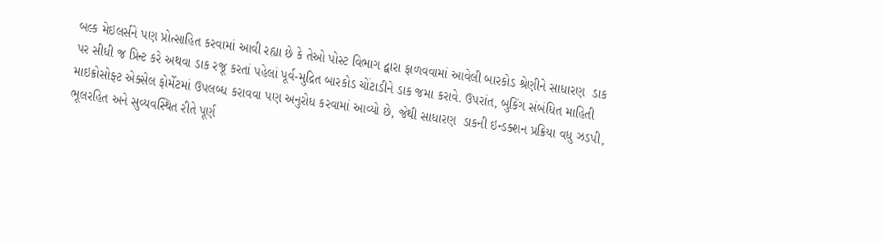બલ્ક મેઇલર્સને પણ પ્રોત્સાહિત કરવામાં આવી રહ્યા છે કે તેઓ પોસ્ટ વિભાગ દ્વારા ફાળવવામાં આવેલી બારકોડ શ્રેણીને સાધારણ  ડાક પર સીધી જ પ્રિન્ટ કરે અથવા ડાક રજૂ કરતાં પહેલાં પૂર્વ-મુદ્રિત બારકોડ ચોંટાડીને ડાક જમા કરાવે. ઉપરાંત, બુકિંગ સંબંધિત માહિતી માઇક્રોસોફ્ટ એક્સેલ ફોર્મેટમાં ઉપલબ્ધ કરાવવા પણ અનુરોધ કરવામાં આવ્યો છે, જેથી સાધારણ  ડાકની ઇન્ડક્શન પ્રક્રિયા વધુ ઝડપી, ભૂલરહિત અને સુવ્યવસ્થિત રીતે પૂર્ણ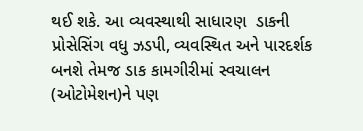થઈ શકે. આ વ્યવસ્થાથી સાધારણ  ડાકની પ્રોસેસિંગ વધુ ઝડપી, વ્યવસ્થિત અને પારદર્શક બનશે તેમજ ડાક કામગીરીમાં સ્વચાલન (ઓટોમેશન)ને પણ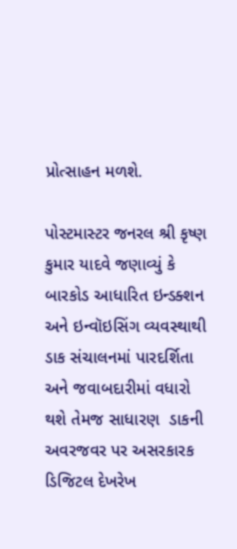પ્રોત્સાહન મળશે.

પોસ્ટમાસ્ટર જનરલ શ્રી કૃષ્ણ કુમાર યાદવે જણાવ્યું કે બારકોડ આધારિત ઇન્ડક્શન અને ઇન્વૉઇસિંગ વ્યવસ્થાથી ડાક સંચાલનમાં પારદર્શિતા અને જવાબદારીમાં વધારો થશે તેમજ સાધારણ  ડાકની અવરજવર પર અસરકારક ડિજિટલ દેખરેખ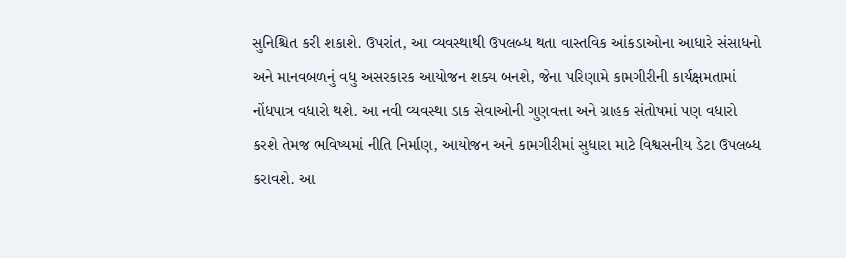સુનિશ્ચિત કરી શકાશે. ઉપરાંત, આ વ્યવસ્થાથી ઉપલબ્ધ થતા વાસ્તવિક આંકડાઓના આધારે સંસાધનો અને માનવબળનું વધુ અસરકારક આયોજન શક્ય બનશે, જેના પરિણામે કામગીરીની કાર્યક્ષમતામાં નોંધપાત્ર વધારો થશે. આ નવી વ્યવસ્થા ડાક સેવાઓની ગુણવત્તા અને ગ્રાહક સંતોષમાં પણ વધારો કરશે તેમજ ભવિષ્યમાં નીતિ નિર્માણ, આયોજન અને કામગીરીમાં સુધારા માટે વિશ્વસનીય ડેટા ઉપલબ્ધ કરાવશે. આ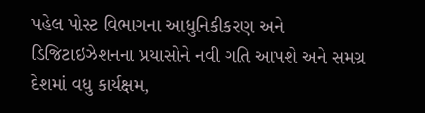પહેલ પોસ્ટ વિભાગના આધુનિકીકરણ અને ડિજિટાઇઝેશનના પ્રયાસોને નવી ગતિ આપશે અને સમગ્ર દેશમાં વધુ કાર્યક્ષમ,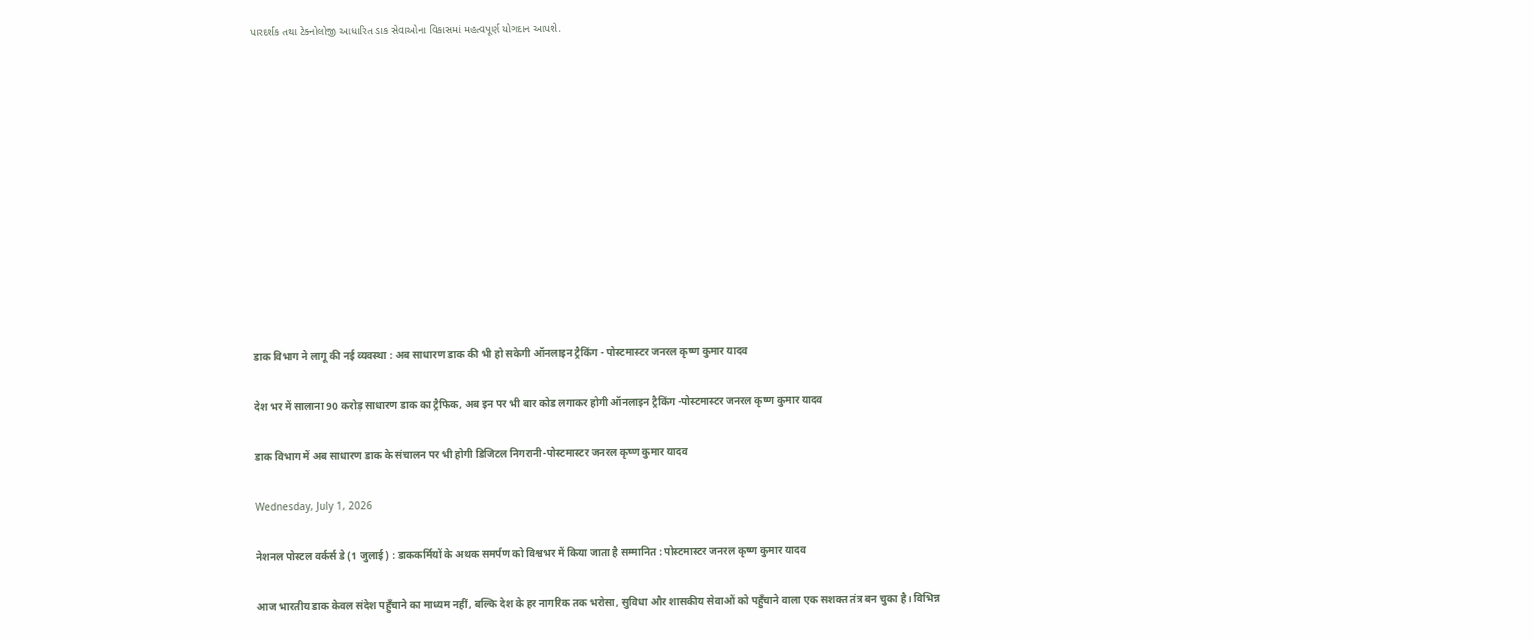પારદર્શક તથા ટેક્નોલોજી આધારિત ડાક સેવાઓના વિકાસમાં મહત્વપૂર્ણ યોગદાન આપશે.












डाक विभाग ने लागू की नई व्यवस्था : अब साधारण डाक की भी हो सकेगी ऑनलाइन ट्रैकिंग - पोस्टमास्टर जनरल कृष्ण कुमार यादव

देश भर में सालाना 90 करोड़ साधारण डाक का ट्रैफिक, अब इन पर भी बार कोड लगाकर होगी ऑनलाइन ट्रैकिंग -पोस्टमास्टर जनरल कृष्ण कुमार यादव

डाक विभाग में अब साधारण डाक के संचालन पर भी होगी डिजिटल निगरानी-पोस्टमास्टर जनरल कृष्ण कुमार यादव

Wednesday, July 1, 2026

नेशनल पोस्टल वर्कर्स डे (1 जुलाई) : डाककर्मियों के अथक समर्पण को विश्वभर में किया जाता है सम्मानित : पोस्टमास्टर जनरल कृष्ण कुमार यादव

आज भारतीय डाक केवल संदेश पहुँचाने का माध्यम नहीं, बल्कि देश के हर नागरिक तक भरोसा, सुविधा और शासकीय सेवाओं को पहुँचाने वाला एक सशक्त तंत्र बन चुका है। विभिन्न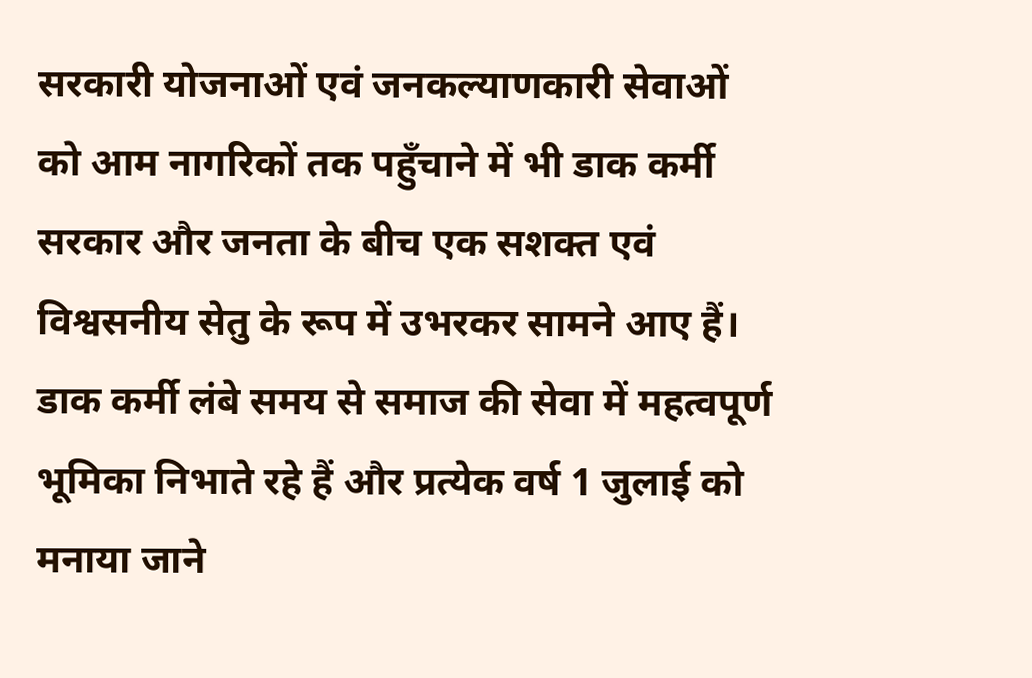सरकारी योजनाओं एवं जनकल्याणकारी सेवाओं को आम नागरिकों तक पहुँचाने में भी डाक कर्मी सरकार और जनता के बीच एक सशक्त एवं विश्वसनीय सेतु के रूप में उभरकर सामने आए हैं। डाक कर्मी लंबे समय से समाज की सेवा में महत्वपूर्ण भूमिका निभाते रहे हैं और प्रत्येक वर्ष 1 जुलाई को मनाया जाने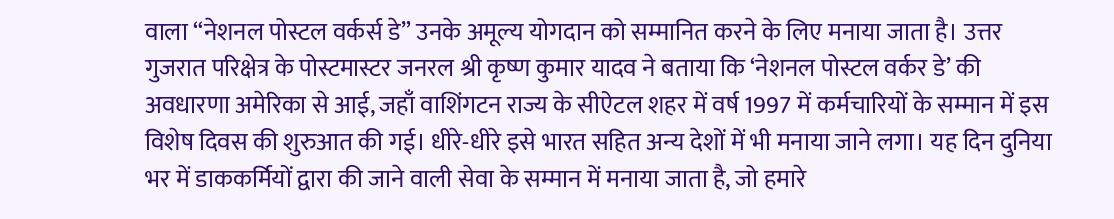वाला “नेशनल पोस्टल वर्कर्स डे” उनके अमूल्य योगदान को सम्मानित करने के लिए मनाया जाता है। उत्तर गुजरात परिक्षेत्र के पोस्टमास्टर जनरल श्री कृष्ण कुमार यादव ने बताया कि ‘नेशनल पोस्टल वर्कर डे’ की अवधारणा अमेरिका से आई, जहाँ वाशिंगटन राज्य के सीऐटल शहर में वर्ष 1997 में कर्मचारियों के सम्मान में इस विशेष दिवस की शुरुआत की गई। धीरे-धीरे इसे भारत सहित अन्य देशों में भी मनाया जाने लगा। यह दिन दुनिया भर में डाककर्मियों द्वारा की जाने वाली सेवा के सम्मान में मनाया जाता है, जो हमारे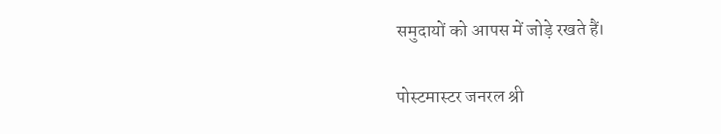समुदायों को आपस में जोड़े रखते हैं।

पोस्टमास्टर जनरल श्री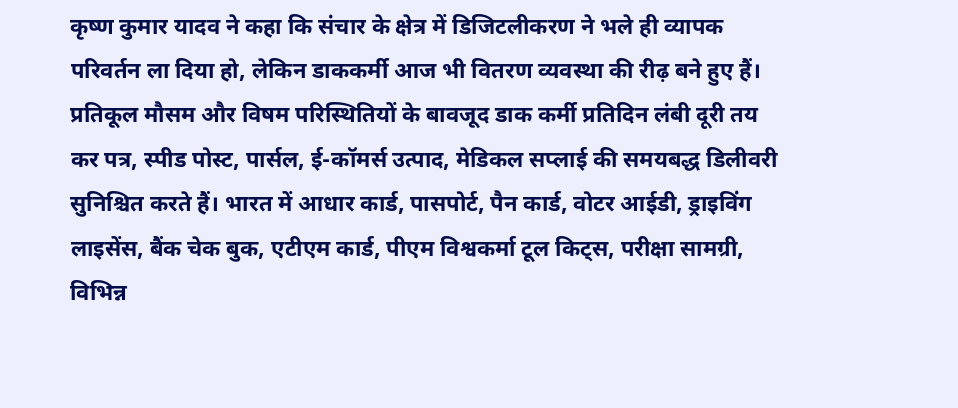कृष्ण कुमार यादव ने कहा कि संचार के क्षेत्र में डिजिटलीकरण ने भले ही व्यापक परिवर्तन ला दिया हो, लेकिन डाककर्मी आज भी वितरण व्यवस्था की रीढ़ बने हुए हैं। प्रतिकूल मौसम और विषम परिस्थितियों के बावजूद डाक कर्मी प्रतिदिन लंबी दूरी तय कर पत्र, स्पीड पोस्ट, पार्सल, ई-कॉमर्स उत्पाद, मेडिकल सप्लाई की समयबद्ध डिलीवरी सुनिश्चित करते हैं। भारत में आधार कार्ड, पासपोर्ट, पैन कार्ड, वोटर आईडी, ड्राइविंग लाइसेंस, बैंक चेक बुक, एटीएम कार्ड, पीएम विश्वकर्मा टूल किट्स, परीक्षा सामग्री, विभिन्न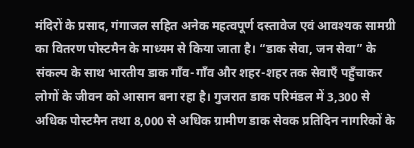मंदिरों के प्रसाद, गंगाजल सहित अनेक महत्वपूर्ण दस्तावेज एवं आवश्यक सामग्री का वितरण पोस्टमैन के माध्यम से किया जाता है। “डाक सेवा, जन सेवा” के संकल्प के साथ भारतीय डाक गाँव-गाँव और शहर-शहर तक सेवाएँ पहुँचाकर लोगों के जीवन को आसान बना रहा है। गुजरात डाक परिमंडल में 3,300 से अधिक पोस्टमैन तथा 8,000 से अधिक ग्रामीण डाक सेवक प्रतिदिन नागरिकों के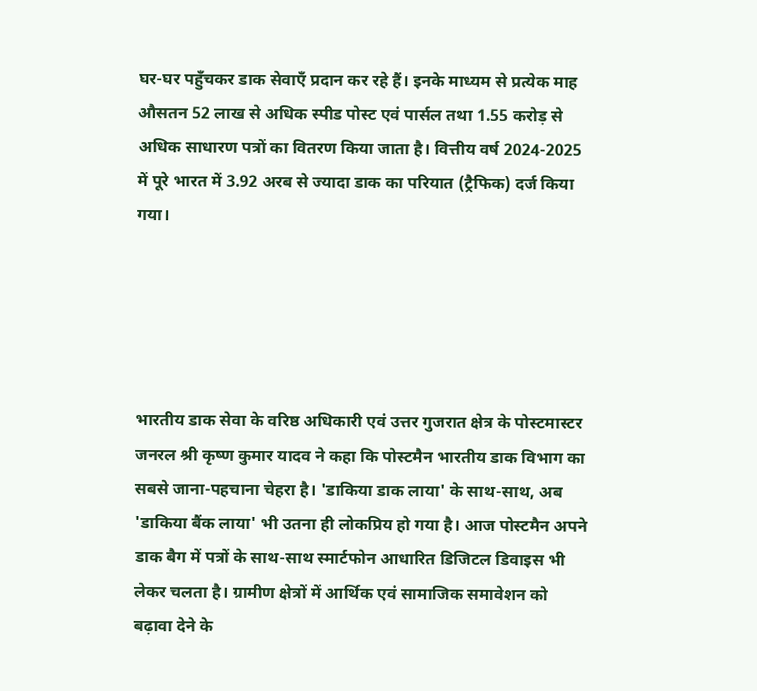घर-घर पहुँचकर डाक सेवाएँ प्रदान कर रहे हैं। इनके माध्यम से प्रत्येक माह औसतन 52 लाख से अधिक स्पीड पोस्ट एवं पार्सल तथा 1.55 करोड़ से अधिक साधारण पत्रों का वितरण किया जाता है। वित्तीय वर्ष 2024-2025 में पूरे भारत में 3.92 अरब से ज्यादा डाक का परियात (ट्रैफिक) दर्ज किया गया।





भारतीय डाक सेवा के वरिष्ठ अधिकारी एवं उत्तर गुजरात क्षेत्र के पोस्टमास्टर जनरल श्री कृष्ण कुमार यादव ने कहा कि पोस्टमैन भारतीय डाक विभाग का सबसे जाना-पहचाना चेहरा है। 'डाकिया डाक लाया' के साथ-साथ, अब 'डाकिया बैंक लाया' भी उतना ही लोकप्रिय हो गया है। आज पोस्टमैन अपने डाक बैग में पत्रों के साथ-साथ स्मार्टफोन आधारित डिजिटल डिवाइस भी लेकर चलता है। ग्रामीण क्षेत्रों में आर्थिक एवं सामाजिक समावेशन को बढ़ावा देने के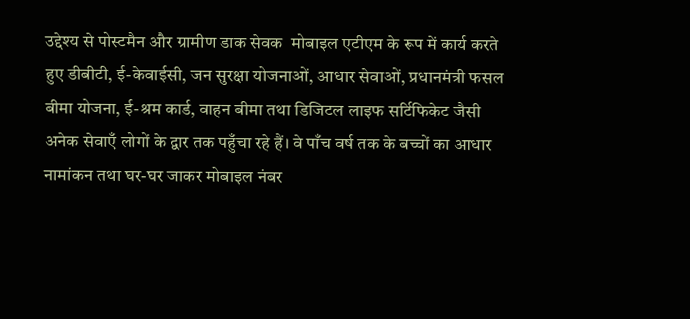उद्देश्य से पोस्टमैन और ग्रामीण डाक सेवक  मोबाइल एटीएम के रूप में कार्य करते हुए डीबीटी, ई-केवाईसी, जन सुरक्षा योजनाओं, आधार सेवाओं, प्रधानमंत्री फसल बीमा योजना, ई-श्रम कार्ड, वाहन बीमा तथा डिजिटल लाइफ सर्टिफिकेट जैसी अनेक सेवाएँ लोगों के द्वार तक पहुँचा रहे हैं। वे पाँच वर्ष तक के बच्चों का आधार नामांकन तथा घर-घर जाकर मोबाइल नंबर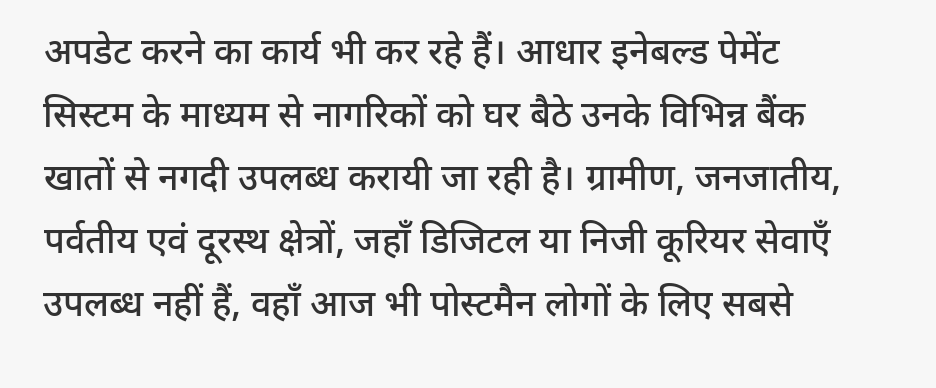अपडेट करने का कार्य भी कर रहे हैं। आधार इनेबल्ड पेमेंट सिस्टम के माध्यम से नागरिकों को घर बैठे उनके विभिन्न बैंक खातों से नगदी उपलब्ध करायी जा रही है। ग्रामीण, जनजातीय, पर्वतीय एवं दूरस्थ क्षेत्रों, जहाँ डिजिटल या निजी कूरियर सेवाएँ उपलब्ध नहीं हैं, वहाँ आज भी पोस्टमैन लोगों के लिए सबसे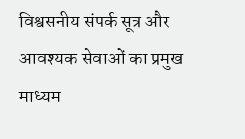विश्वसनीय संपर्क सूत्र और आवश्यक सेवाओं का प्रमुख माध्यम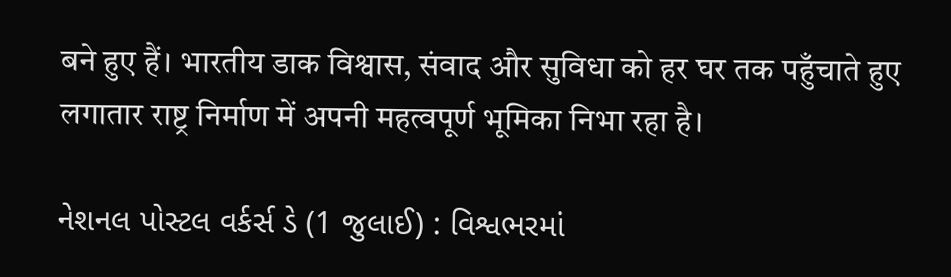बने हुए हैं। भारतीय डाक विश्वास, संवाद और सुविधा को हर घर तक पहुँचाते हुए लगातार राष्ट्र निर्माण में अपनी महत्वपूर्ण भूमिका निभा रहा है।

નેશનલ પોસ્ટલ વર્કર્સ ડે (1 જુલાઈ) : વિશ્વભરમાં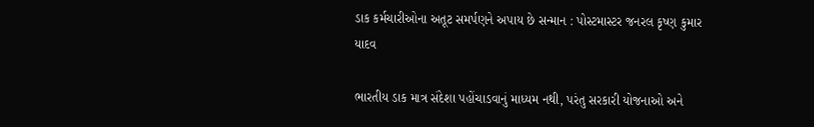ડાક કર્મચારીઓના અતૂટ સમર્પણને અપાય છે સન્માન : પોસ્ટમાસ્ટર જનરલ કૃષ્ણ કુમાર યાદવ

ભારતીય ડાક માત્ર સંદેશા પહોંચાડવાનું માધ્યમ નથી, પરંતુ સરકારી યોજનાઓ અને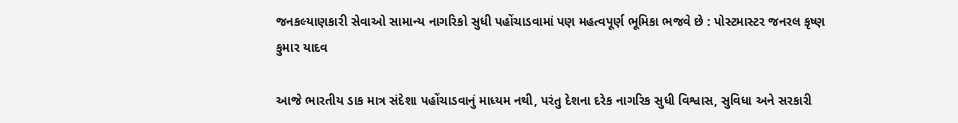જનકલ્યાણકારી સેવાઓ સામાન્ય નાગરિકો સુધી પહોંચાડવામાં પણ મહત્વપૂર્ણ ભૂમિકા ભજવે છે : પોસ્ટમાસ્ટર જનરલ કૃષ્ણ કુમાર યાદવ

આજે ભારતીય ડાક માત્ર સંદેશા પહોંચાડવાનું માધ્યમ નથી, પરંતુ દેશના દરેક નાગરિક સુધી વિશ્વાસ, સુવિધા અને સરકારી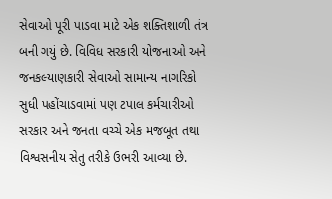સેવાઓ પૂરી પાડવા માટે એક શક્તિશાળી તંત્ર બની ગયું છે. વિવિધ સરકારી યોજનાઓ અને જનકલ્યાણકારી સેવાઓ સામાન્ય નાગરિકો સુધી પહોંચાડવામાં પણ ટપાલ કર્મચારીઓ સરકાર અને જનતા વચ્ચે એક મજબૂત તથા વિશ્વસનીય સેતુ તરીકે ઉભરી આવ્યા છે.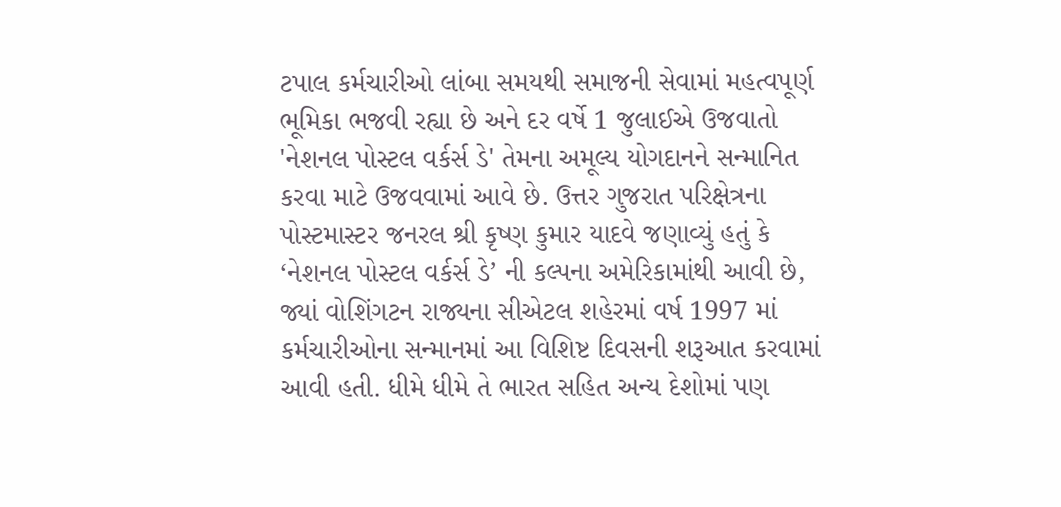ટપાલ કર્મચારીઓ લાંબા સમયથી સમાજની સેવામાં મહત્વપૂર્ણ ભૂમિકા ભજવી રહ્યા છે અને દર વર્ષે 1 જુલાઈએ ઉજવાતો 'નેશનલ પોસ્ટલ વર્કર્સ ડે' તેમના અમૂલ્ય યોગદાનને સન્માનિત કરવા માટે ઉજવવામાં આવે છે. ઉત્તર ગુજરાત પરિક્ષેત્રના પોસ્ટમાસ્ટર જનરલ શ્રી કૃષ્ણ કુમાર યાદવે જણાવ્યું હતું કે ‘નેશનલ પોસ્ટલ વર્કર્સ ડે’ ની કલ્પના અમેરિકામાંથી આવી છે, જ્યાં વોશિંગટન રાજ્યના સીએટલ શહેરમાં વર્ષ 1997 માં કર્મચારીઓના સન્માનમાં આ વિશિષ્ટ દિવસની શરૂઆત કરવામાં આવી હતી. ધીમે ધીમે તે ભારત સહિત અન્ય દેશોમાં પણ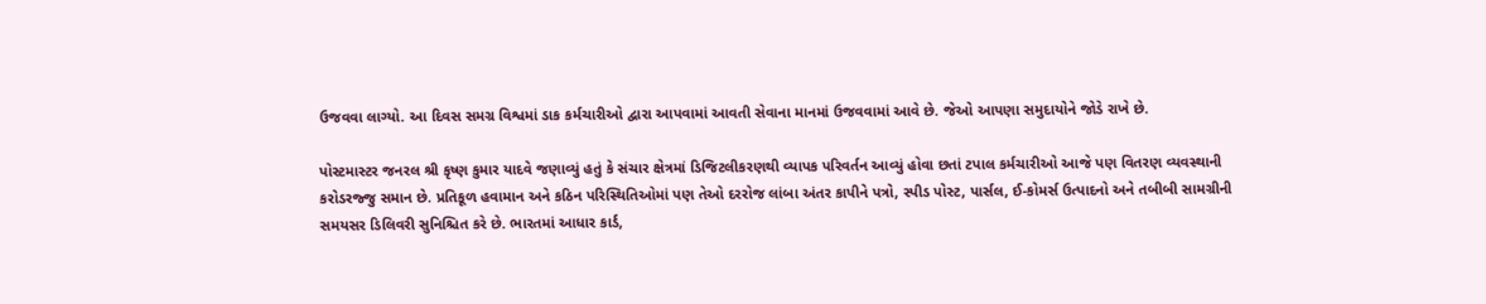ઉજવવા લાગ્યો. આ દિવસ સમગ્ર વિશ્વમાં ડાક કર્મચારીઓ દ્વારા આપવામાં આવતી સેવાના માનમાં ઉજવવામાં આવે છે. જેઓ આપણા સમુદાયોને જોડે રાખે છે.

પોસ્ટમાસ્ટર જનરલ શ્રી કૃષ્ણ કુમાર યાદવે જણાવ્યું હતું કે સંચાર ક્ષેત્રમાં ડિજિટલીકરણથી વ્યાપક પરિવર્તન આવ્યું હોવા છતાં ટપાલ કર્મચારીઓ આજે પણ વિતરણ વ્યવસ્થાની કરોડરજ્જુ સમાન છે. પ્રતિકૂળ હવામાન અને કઠિન પરિસ્થિતિઓમાં પણ તેઓ દરરોજ લાંબા અંતર કાપીને પત્રો, સ્પીડ પોસ્ટ, પાર્સલ, ઈ-કોમર્સ ઉત્પાદનો અને તબીબી સામગ્રીની સમયસર ડિલિવરી સુનિશ્ચિત કરે છે. ભારતમાં આધાર કાર્ડ,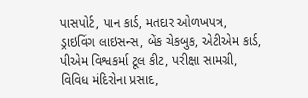પાસપોર્ટ, પાન કાર્ડ, મતદાર ઓળખપત્ર, ડ્રાઇવિંગ લાઇસન્સ, બેંક ચેકબુક, એટીએમ કાર્ડ, પીએમ વિશ્વકર્મા ટૂલ કીટ, પરીક્ષા સામગ્રી, વિવિધ મંદિરોના પ્રસાદ,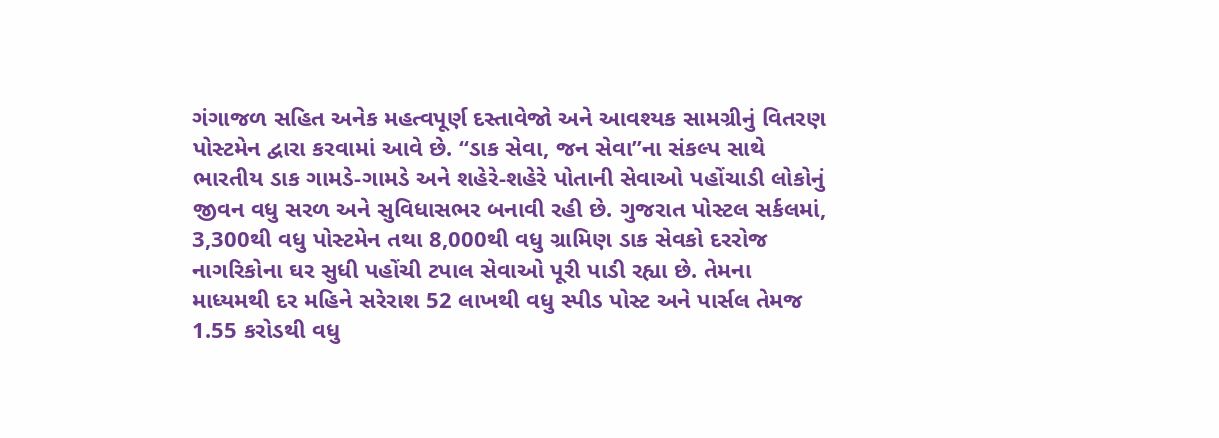ગંગાજળ સહિત અનેક મહત્વપૂર્ણ દસ્તાવેજો અને આવશ્યક સામગ્રીનું વિતરણ પોસ્ટમેન દ્વારા કરવામાં આવે છે. “ડાક સેવા, જન સેવા”ના સંકલ્પ સાથે ભારતીય ડાક ગામડે-ગામડે અને શહેરે-શહેરે પોતાની સેવાઓ પહોંચાડી લોકોનું જીવન વધુ સરળ અને સુવિધાસભર બનાવી રહી છે. ગુજરાત પોસ્ટલ સર્કલમાં, 3,300થી વધુ પોસ્ટમેન તથા 8,000થી વધુ ગ્રામિણ ડાક સેવકો દરરોજ નાગરિકોના ઘર સુધી પહોંચી ટપાલ સેવાઓ પૂરી પાડી રહ્યા છે. તેમના માધ્યમથી દર મહિને સરેરાશ 52 લાખથી વધુ સ્પીડ પોસ્ટ અને પાર્સલ તેમજ 1.55 કરોડથી વધુ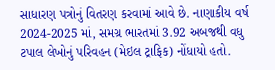સાધારણ પત્રોનું વિતરણ કરવામાં આવે છે. નાણાકીય વર્ષ 2024-2025 માં, સમગ્ર ભારતમાં 3.92 અબજથી વધુ ટપાલ લેખોનું પરિવહન (મેઇલ ટ્રાફિક) નોંધાયો હતો.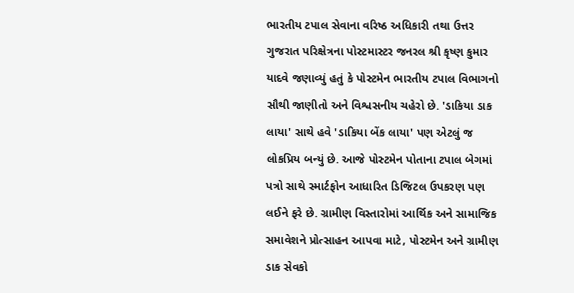ભારતીય ટપાલ સેવાના વરિષ્ઠ અધિકારી તથા ઉત્તર ગુજરાત પરિક્ષેત્રના પોસ્ટમાસ્ટર જનરલ શ્રી કૃષ્ણ કુમાર યાદવે જણાવ્યું હતું કે પોસ્ટમેન ભારતીય ટપાલ વિભાગનો સૌથી જાણીતો અને વિશ્વસનીય ચહેરો છે. 'ડાકિયા ડાક લાયા' સાથે હવે 'ડાકિયા બેંક લાયા' પણ એટલું જ લોકપ્રિય બન્યું છે. આજે પોસ્ટમેન પોતાના ટપાલ બેગમાં પત્રો સાથે સ્માર્ટફોન આધારિત ડિજિટલ ઉપકરણ પણ લઈને ફરે છે. ગ્રામીણ વિસ્તારોમાં આર્થિક અને સામાજિક સમાવેશને પ્રોત્સાહન આપવા માટે, પોસ્ટમેન અને ગ્રામીણ ડાક સેવકો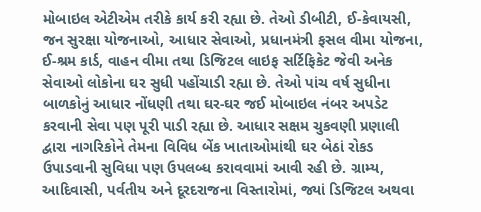મોબાઇલ એટીએમ તરીકે કાર્ય કરી રહ્યા છે. તેઓ ડીબીટી, ઈ-કેવાયસી, જન સુરક્ષા યોજનાઓ, આધાર સેવાઓ, પ્રધાનમંત્રી ફસલ વીમા યોજના, ઈ-શ્રમ કાર્ડ, વાહન વીમા તથા ડિજિટલ લાઇફ સર્ટિફિકેટ જેવી અનેક સેવાઓ લોકોના ઘર સુધી પહોંચાડી રહ્યા છે. તેઓ પાંચ વર્ષ સુધીના બાળકોનું આધાર નોંધણી તથા ઘર-ઘર જઈ મોબાઇલ નંબર અપડેટ કરવાની સેવા પણ પૂરી પાડી રહ્યા છે. આધાર સક્ષમ ચુકવણી પ્રણાલી દ્વારા નાગરિકોને તેમના વિવિધ બેંક ખાતાઓમાંથી ઘર બેઠાં રોકડ ઉપાડવાની સુવિધા પણ ઉપલબ્ધ કરાવવામાં આવી રહી છે. ગ્રામ્ય, આદિવાસી, પર્વતીય અને દૂરદરાજના વિસ્તારોમાં, જ્યાં ડિજિટલ અથવા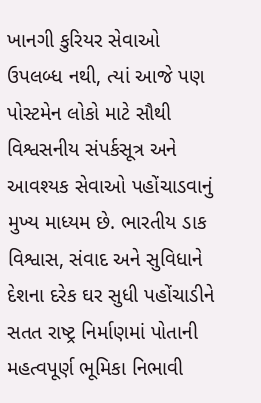ખાનગી કુરિયર સેવાઓ ઉપલબ્ધ નથી, ત્યાં આજે પણ પોસ્ટમેન લોકો માટે સૌથી વિશ્વસનીય સંપર્કસૂત્ર અને આવશ્યક સેવાઓ પહોંચાડવાનું મુખ્ય માધ્યમ છે. ભારતીય ડાક વિશ્વાસ, સંવાદ અને સુવિધાને દેશના દરેક ઘર સુધી પહોંચાડીને સતત રાષ્ટ્ર નિર્માણમાં પોતાની મહત્વપૂર્ણ ભૂમિકા નિભાવી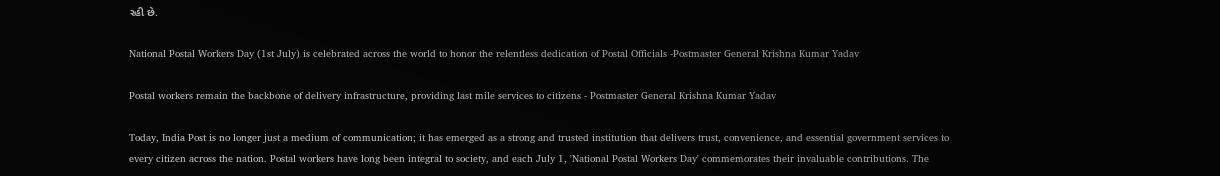રહી છે.

National Postal Workers Day (1st July) is celebrated across the world to honor the relentless dedication of Postal Officials -Postmaster General Krishna Kumar Yadav

Postal workers remain the backbone of delivery infrastructure, providing last mile services to citizens - Postmaster General Krishna Kumar Yadav

Today, India Post is no longer just a medium of communication; it has emerged as a strong and trusted institution that delivers trust, convenience, and essential government services to every citizen across the nation. Postal workers have long been integral to society, and each July 1, 'National Postal Workers Day' commemorates their invaluable contributions. The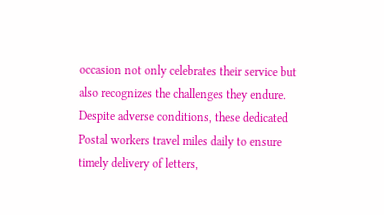occasion not only celebrates their service but also recognizes the challenges they endure. Despite adverse conditions, these dedicated Postal workers travel miles daily to ensure timely delivery of letters,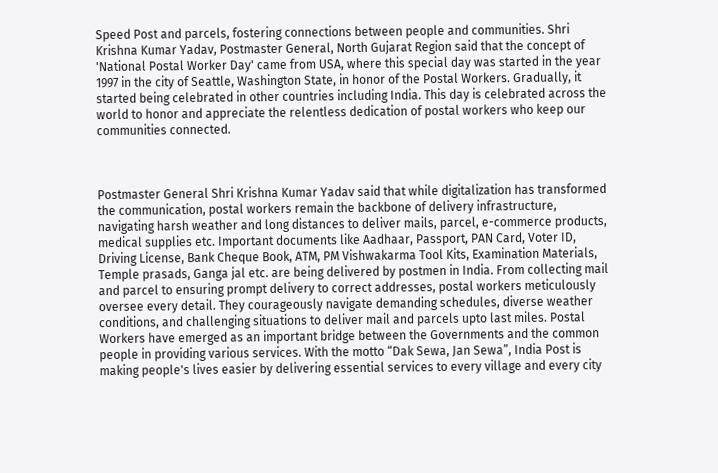Speed Post and parcels, fostering connections between people and communities. Shri Krishna Kumar Yadav, Postmaster General, North Gujarat Region said that the concept of 'National Postal Worker Day' came from USA, where this special day was started in the year 1997 in the city of Seattle, Washington State, in honor of the Postal Workers. Gradually, it started being celebrated in other countries including India. This day is celebrated across the world to honor and appreciate the relentless dedication of postal workers who keep our communities connected.



Postmaster General Shri Krishna Kumar Yadav said that while digitalization has transformed the communication, postal workers remain the backbone of delivery infrastructure, navigating harsh weather and long distances to deliver mails, parcel, e-commerce products, medical supplies etc. Important documents like Aadhaar, Passport, PAN Card, Voter ID, Driving License, Bank Cheque Book, ATM, PM Vishwakarma Tool Kits, Examination Materials, Temple prasads, Ganga jal etc. are being delivered by postmen in India. From collecting mail and parcel to ensuring prompt delivery to correct addresses, postal workers meticulously oversee every detail. They courageously navigate demanding schedules, diverse weather conditions, and challenging situations to deliver mail and parcels upto last miles. Postal Workers have emerged as an important bridge between the Governments and the common people in providing various services. With the motto “Dak Sewa, Jan Sewa”, India Post is making people's lives easier by delivering essential services to every village and every city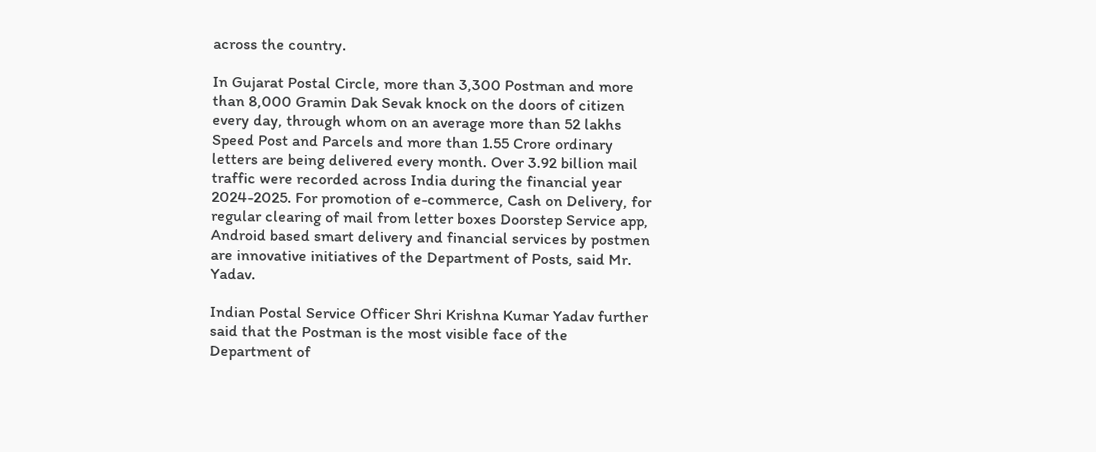across the country.

In Gujarat Postal Circle, more than 3,300 Postman and more than 8,000 Gramin Dak Sevak knock on the doors of citizen every day, through whom on an average more than 52 lakhs Speed Post and Parcels and more than 1.55 Crore ordinary letters are being delivered every month. Over 3.92 billion mail traffic were recorded across India during the financial year 2024-2025. For promotion of e-commerce, Cash on Delivery, for regular clearing of mail from letter boxes Doorstep Service app, Android based smart delivery and financial services by postmen are innovative initiatives of the Department of Posts, said Mr. Yadav.

Indian Postal Service Officer Shri Krishna Kumar Yadav further said that the Postman is the most visible face of the Department of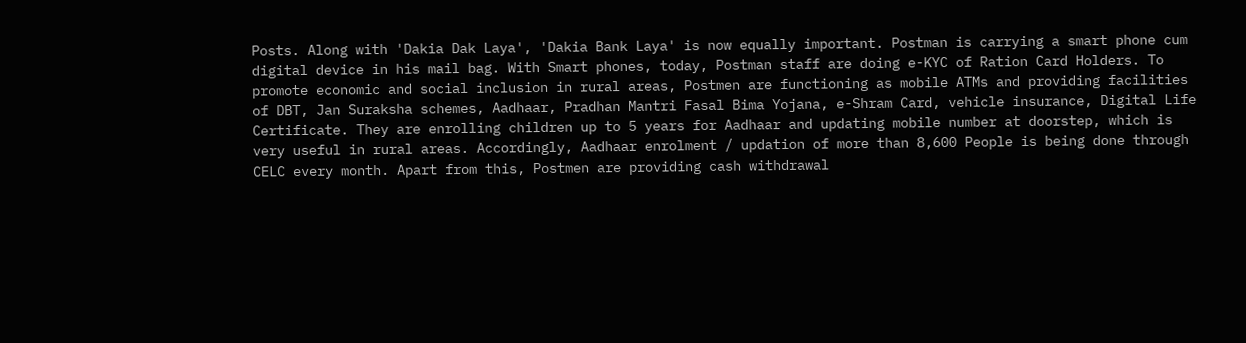Posts. Along with 'Dakia Dak Laya', 'Dakia Bank Laya' is now equally important. Postman is carrying a smart phone cum digital device in his mail bag. With Smart phones, today, Postman staff are doing e-KYC of Ration Card Holders. To promote economic and social inclusion in rural areas, Postmen are functioning as mobile ATMs and providing facilities of DBT, Jan Suraksha schemes, Aadhaar, Pradhan Mantri Fasal Bima Yojana, e-Shram Card, vehicle insurance, Digital Life Certificate. They are enrolling children up to 5 years for Aadhaar and updating mobile number at doorstep, which is very useful in rural areas. Accordingly, Aadhaar enrolment / updation of more than 8,600 People is being done through CELC every month. Apart from this, Postmen are providing cash withdrawal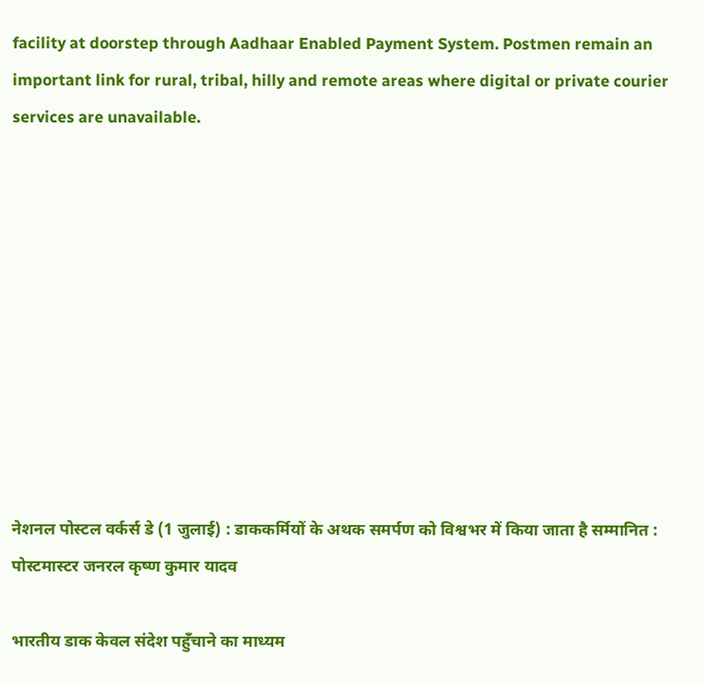facility at doorstep through Aadhaar Enabled Payment System. Postmen remain an important link for rural, tribal, hilly and remote areas where digital or private courier services are unavailable.










नेशनल पोस्टल वर्कर्स डे (1 जुलाई) : डाककर्मियों के अथक समर्पण को विश्वभर में किया जाता है सम्मानित : पोस्टमास्टर जनरल कृष्ण कुमार यादव

भारतीय डाक केवल संदेश पहुँचाने का माध्यम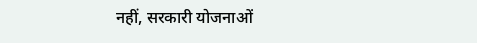नहीं, सरकारी योजनाओं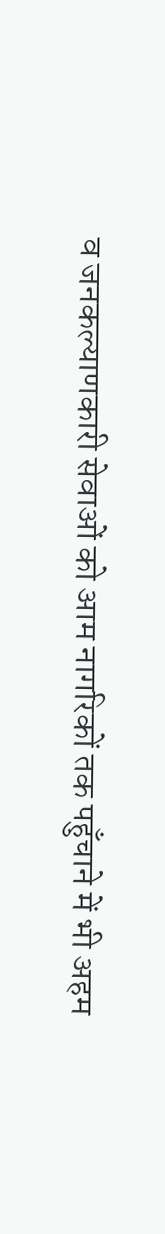व जनकल्याणकारी सेवाओं को आम नागरिकों तक पहुँचाने में भी अहम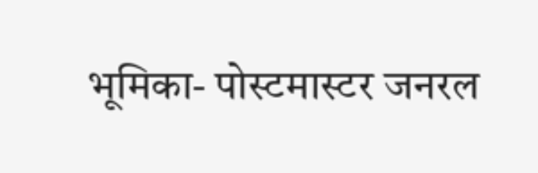भूमिका- पोस्टमास्टर जनरल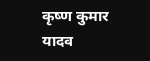कृष्ण कुमार यादव